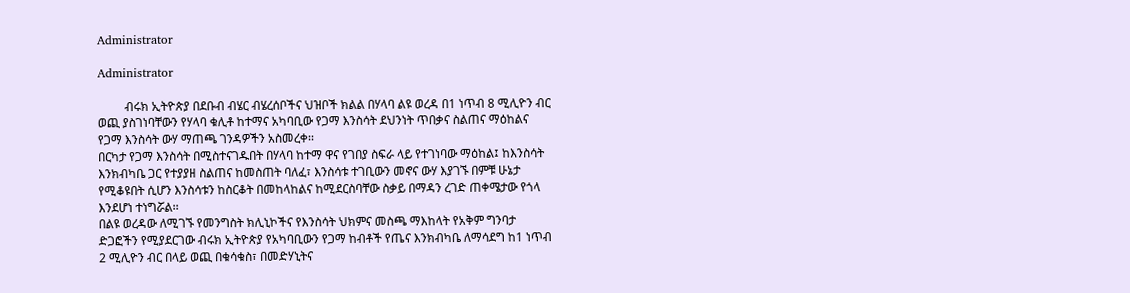Administrator

Administrator

         ብሩክ ኢትዮጵያ በደቡብ ብሄር ብሄረሰቦችና ህዝቦች ክልል በሃላባ ልዩ ወረዳ በ1 ነጥብ 8 ሚሊዮን ብር ወጪ ያስገነባቸውን የሃላባ ቁሊቶ ከተማና አካባቢው የጋማ እንስሳት ደህንነት ጥበቃና ስልጠና ማዕከልና የጋማ እንስሳት ውሃ ማጠጫ ገንዳዎችን አስመረቀ፡፡
በርካታ የጋማ እንስሳት በሚስተናገዱበት በሃላባ ከተማ ዋና የገበያ ስፍራ ላይ የተገነባው ማዕከል፤ ከእንስሳት እንክብካቤ ጋር የተያያዘ ስልጠና ከመስጠት ባለፈ፣ እንስሳቱ ተገቢውን መኖና ውሃ እያገኙ በምቹ ሁኔታ የሚቆዩበት ሲሆን እንስሳቱን ከስርቆት በመከላከልና ከሚደርስባቸው ስቃይ በማዳን ረገድ ጠቀሜታው የጎላ እንደሆነ ተነግሯል፡፡
በልዩ ወረዳው ለሚገኙ የመንግስት ክሊኒኮችና የእንስሳት ህክምና መስጫ ማእከላት የአቅም ግንባታ ድጋፎችን የሚያደርገው ብሩክ ኢትዮጵያ የአካባቢውን የጋማ ከብቶች የጤና እንክብካቤ ለማሳደግ ከ1 ነጥብ 2 ሚሊዮን ብር በላይ ወጪ በቁሳቁስ፣ በመድሃኒትና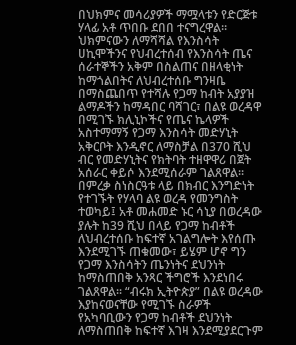በህክምና መሳሪያዎች ማሟላቱን የድርጅቱ ሃላፊ አቶ ጥበቡ ደበበ ተናግረዋል፡፡
ህክምናውን ለማሻሻል የእንስሳት ሀኪሞችንና የህብረተሰብ የእንስሳት ጤና ሰራተኞችን አቅም በስልጠና በዘላቂነት ከማጎልበትና ለህብረተሰቡ ግንዛቤ በማስጨበጥ የተሻሉ የጋማ ከብት አያያዝ ልማዶችን ከማዳበር ባሻገር፣ በልዩ ወረዳዋ በሚገኙ ክሊኒኮችና የጤና ኬላዎች አስተማማኝ የጋማ እንስሳት መድሃኒት አቅርቦት እንዲኖር ለማስቻል በ370 ሺህ ብር የመድሃኒትና የክትባት ተዘዋዋሪ በጀት አሰራር ቀይሶ እንደሚሰራም ገልጸዋል፡፡
በምረቃ ስነስርዓቱ ላይ በክብር እንግድነት የተገኙት የሃላባ ልዩ ወረዳ የመንግስት ተወካይ፤ አቶ መሐመድ ኑር ሳኒያ በወረዳው ያሉት ከ39 ሺህ በላይ የጋማ ከብቶች ለህብረተሰቡ ከፍተኛ አገልግሎት እየሰጡ እንደሚገኙ ጠቁመው፣ ይሄም ሆኖ ግን የጋማ እንስሳትን ጤንነትና ደህንነት ከማስጠበቅ አንጻር ችግሮች እንደነበሩ ገልጸዋል፡፡ “ብሩክ ኢትዮጵያ” በልዩ ወረዳው እያከናወናቸው የሚገኙ ስራዎች የአካባቢውን የጋማ ከብቶች ደህንነት ለማስጠበቅ ከፍተኛ እገዛ እንደሚያደርጉም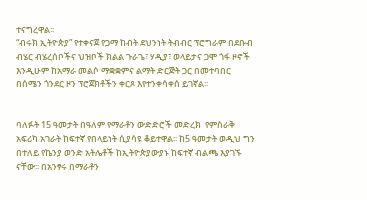ተናግረዋል፡፡
“ብሩክ ኢትዮጵያ” የተቀናጀ የጋማ ከብት ደህንነት ትብብር ፕሮግራም በደቡብ ብሄር ብሄረሰቦችና ህዝቦች ክልል ጉራጌ፣ ሃዲያ፣ ወላይታና ጋሞ ጎፋ ዞኖች እንዲሁም ከአማራ መልሶ ማቋቋምና ልማት ድርጅት ጋር በመተባበር በሰሜን ጎንደር ዞን ፕሮጀክቶችን ቀርጾ እየተንቀሳቀሰ ይገኛል፡፡


ባለፉት 15 ዓመታት በዓለም የማራቶን ውድድሮች መድረክ  የምስራቅ አፍሪካ አገራት ከፍተኛ የበላይነት ሲያሳዩ ቆይተዋል፡፡ ከ5 ዓመታት ወዲህ ግን በተለይ የኬንያ ወንድ አትሌቶች ከኢትዮጵያውያኑ ከፍተኛ ብልጫ እያገኙ ናቸው፡፡ በአንፃሩ በማራቶን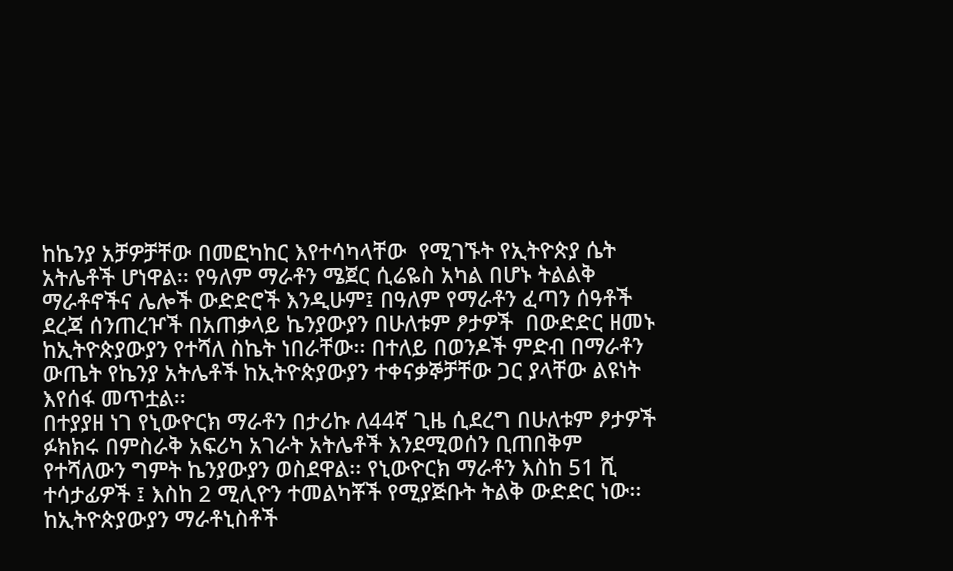ከኬንያ አቻዎቻቸው በመፎካከር እየተሳካላቸው  የሚገኙት የኢትዮጵያ ሴት አትሌቶች ሆነዋል፡፡ የዓለም ማራቶን ሜጀር ሲሬዬስ አካል በሆኑ ትልልቅ ማራቶኖችና ሌሎች ውድድሮች እንዲሁም፤ በዓለም የማራቶን ፈጣን ሰዓቶች ደረጃ ሰንጠረዦች በአጠቃላይ ኬንያውያን በሁለቱም ፆታዎች  በውድድር ዘመኑ ከኢትዮጵያውያን የተሻለ ስኬት ነበራቸው፡፡ በተለይ በወንዶች ምድብ በማራቶን ውጤት የኬንያ አትሌቶች ከኢትዮጵያውያን ተቀናቃኞቻቸው ጋር ያላቸው ልዩነት እየሰፋ መጥቷል፡፡
በተያያዘ ነገ የኒውዮርክ ማራቶን በታሪኩ ለ44ኛ ጊዜ ሲደረግ በሁለቱም ፆታዎች ፉክክሩ በምስራቅ አፍሪካ አገራት አትሌቶች እንደሚወሰን ቢጠበቅም የተሻለውን ግምት ኬንያውያን ወስደዋል፡፡ የኒውዮርክ ማራቶን እስከ 51 ሺ ተሳታፊዎች ፤ እስከ 2 ሚሊዮን ተመልካቾች የሚያጅቡት ትልቅ ውድድር ነው፡፡ ከኢትዮጵያውያን ማራቶኒስቶች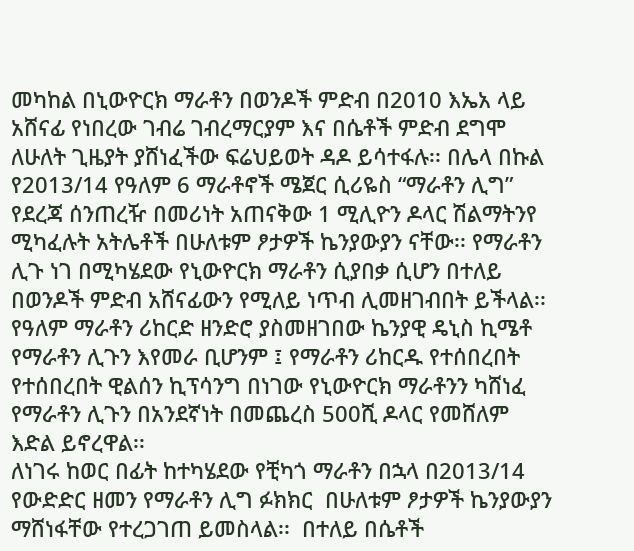መካከል በኒውዮርክ ማራቶን በወንዶች ምድብ በ2010 እኤአ ላይ አሸናፊ የነበረው ገብሬ ገብረማርያም እና በሴቶች ምድብ ደግሞ ለሁለት ጊዜያት ያሸነፈችው ፍሬህይወት ዳዶ ይሳተፋሉ፡፡ በሌላ በኩል የ2013/14 የዓለም 6 ማራቶኖች ሜጀር ሲሪዬስ “ማራቶን ሊግ” የደረጃ ሰንጠረዥ በመሪነት አጠናቅው 1 ሚሊዮን ዶላር ሽልማትንየ ሚካፈሉት አትሌቶች በሁለቱም ፆታዎች ኬንያውያን ናቸው፡፡ የማራቶን ሊጉ ነገ በሚካሄደው የኒውዮርክ ማራቶን ሲያበቃ ሲሆን በተለይ በወንዶች ምድብ አሸናፊውን የሚለይ ነጥብ ሊመዘገብበት ይችላል፡፡ የዓለም ማራቶን ሪከርድ ዘንድሮ ያስመዘገበው ኬንያዊ ዴኒስ ኪሜቶ የማራቶን ሊጉን እየመራ ቢሆንም ፤ የማራቶን ሪከርዱ የተሰበረበት የተሰበረበት ዊልሰን ኪፕሳንግ በነገው የኒውዮርክ ማራቶንን ካሸነፈ የማራቶን ሊጉን በአንደኛነት በመጨረስ 500ሺ ዶላር የመሸለም እድል ይኖረዋል፡፡
ለነገሩ ከወር በፊት ከተካሄደው የቺካጎ ማራቶን በኋላ በ2013/14 የውድድር ዘመን የማራቶን ሊግ ፉክክር  በሁለቱም ፆታዎች ኬንያውያን ማሸነፋቸው የተረጋገጠ ይመስላል፡፡  በተለይ በሴቶች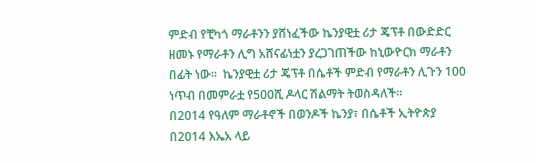ምድብ የቺካጎ ማራቶንን ያሸነፈችው ኬንያዊቷ ሪታ ጄፕቶ በውድድር ዘመኑ የማራቶን ሊግ አሸናፊነቷን ያረጋገጠችው ከኒውዮርክ ማራቶን በፊት ነው፡፡  ኬንያዊቷ ሪታ ጄፕቶ በሴቶች ምድብ የማራቶን ሊጉን 100 ነጥብ በመምራቷ የ500ሺ ዶላር ሽልማት ትወስዳለች፡፡
በ2014 የዓለም ማራቶኖች በወንዶች ኬንያ፣ በሴቶች ኢትዮጵያ
በ2014 እኤአ ላይ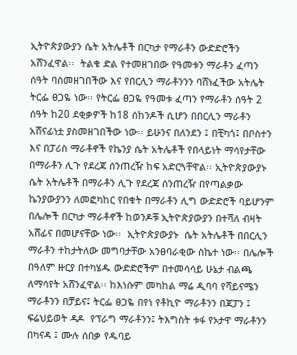ኢትዮጵያውያን ሴት አትሌቶች በርካታ የማራቶን ውድድሮችን አሸንፈዋል፡፡  ትልቁ ድል የተመዘገበው የዓመቱን ማራቶን ፈጣን ሰዓት ባስመዘገበችው እና የበርሊን ማራቶንንን ባሸነፈችው አትሌት ትርፌ ፀጋዬ ነው፡፡ የትርፌ ፀጋዬ የዓመቱ ፈጣን የማራቶን ሰዓት 2 ሰዓት ከ20 ደቂቃዎች ከ18 ሰከንዶች ሲሆን በበርሊን ማራቶን አሸናፊነቷ ያስመዘገበችው ነው፡፡ ይሁንና በለንደን ፤ በቺካጎ፤ በቦስተን እና በፓሪስ ማራቶኖች የኬንያ ሴት አትሌቶች የበላይነት ማሳየታቸው በማራቶን ሊጉ የደረጃ ሰንጠረዥ ከፍ አድርጓቸዋል፡፡ ኢትዮጵያውያኑ  ሴት አትሌቶች በማራቶን ሊጉ የደረጃ ሰንጠረዥ በየጣልቃው ኬንያውያንን ለመፎካከር የበቁት በማራቶን ሊግ ውድድሮች ባይሆንም በሌሎች በርካታ ማራቶኖች ከወንዶቹ ኢትዮጵያውያን በተሻለ ብዛት አሸፊና በመሆናቸው ነው፡፡  ኢትዮጵያውያኑ  ሴት አትሌቶች በበርሊን ማራቶን ተከታትለው መግባታቸው አንፀባራቂው ስኬተ ነው፡፡ በሌሎች በዓለም ዙርያ በተካሄዱ ውድድሮችም በተመሳሳይ ሁኔታ ብልጫ ለማሳየት አሸንፈዋል፡፡ ከእነሱም መካከል ማሬ ዲባባ የሻይናሜን ማራቶንን በቻይና፤ ትርፌ ፀጋዬ በየነ የቶኪዮ ማራቶንን በጃፓን ፤ ፍሬህይወት ዳዶ  የፕራግ ማራቶንን፤ ትእግስት ቱፋ የኦታዋ ማራቶንን በካናዳ ፤ ሙሉ ሰበቃ የዱባይ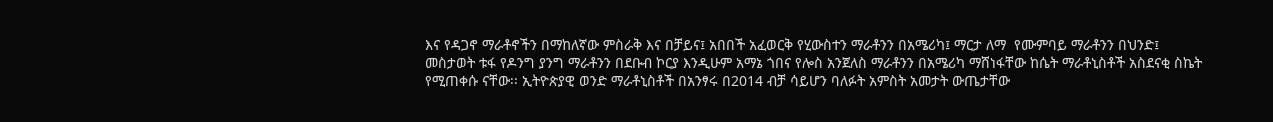እና የዳጋኖ ማራቶኖችን በማከለኛው ምስራቅ እና በቻይና፤ አበበች አፈወርቅ የሂውስተን ማራቶንን በአሜሪካ፤ ማርታ ለማ  የሙምባይ ማራቶንን በህንድ፤ መስታወት ቱፋ የዶንግ ያንግ ማራቶንን በደቡብ ኮርያ እንዲሁም አማኔ ጎበና የሎስ አንጀለስ ማራቶንን በአሜሪካ ማሸነፋቸው ከሴት ማራቶኒስቶች አስደናቂ ስኬት የሚጠቀሱ ናቸው፡፡ ኢትዮጵያዊ ወንድ ማራቶኒስቶች በአንፃሩ በ2014 ብቻ ሳይሆን ባለፉት አምስት አመታት ውጤታቸው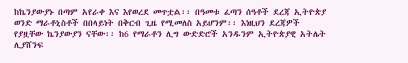ከኬንያውያኑ በጣም አየራቀ እና እየወረደ መጥቷል፡፡ በዓመቱ ፈጣን ሰዓቶች ደረጃ ኢትዮጵያ ወንድ ማራቶኒስቶች በበላይነት በቅርብ ጊዜ የሚመለስ አይሆንም፡፡ እነዚህን ደረጃዎች የያዟቸው ኬንያውያን ናቸው፡፡ ከ6 የማራቶን ሊግ ውድድሮች አንዱንም ኢትዮጵያዊ አትሌት ሊያሸንፍ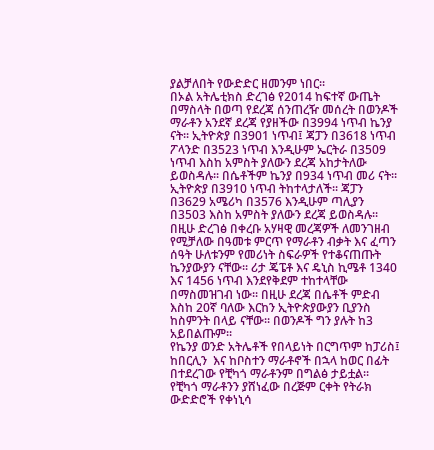ያልቻለበት የውድድር ዘመንም ነበር፡፡
በኦል አትሌቲክስ ድረገፅ የ2014 ከፍተኛ ውጤት በማስላት በወጣ የደረጃ ሰንጠረዥ መሰረት በወንዶች ማራቶን አንደኛ ደረጃ የያዘችው በ3994 ነጥብ ኬንያ ናት፡፡ ኢትዮጵያ በ3901 ነጥብ፤ ጃፓን በ3618 ነጥብ ፖላንድ በ3523 ነጥብ እንዲሁም ኤርትራ በ3509 ነጥብ እስከ አምስት ያለውን ደረጃ አከታትለው ይወስዳሉ፡፡ በሴቶችም ኬንያ በ934 ነጥብ መሪ ናት፡፡ ኢትዮጵያ በ3910 ነጥብ ትከተላታለች፡፡ ጃፓን በ3629 አሜሪካ በ3576 እንዲሁም ጣሊያን በ3503 እስከ አምስት ያለውን ደረጃ ይወስዳሉ፡፡ በዚሁ ድረገፅ በቀረቡ አሃዛዊ መረጃዎች ለመንገዘብ የሚቻለው በዓመቱ ምርጥ የማራቶን ብቃት እና ፈጣን ሰዓት ሁለቱንም የመሪነት ስፍራዎች የተቆናጠጡት ኬንያውያን ናቸው፡፡ ሪታ ጄፔቶ እና ዴኒስ ኪሜቶ 1340 እና 1456 ነጥብ እንደየቅደም ተከተላቸው በማስመዝገብ ነው፡፡ በዚሁ ደረጃ በሴቶች ምድብ እስከ 20ኛ ባለው እርከን ኢትዮጵያውያን ቢያንስ ከስምንት በላይ ናቸው፡፡ በወንዶች ግን ያሉት ከ3 አይበልጡም፡፡
የኬንያ ወንድ አትሌቶች የበላይነት በርግጥም ከፓሪስ፤ ከበርሊን  እና ከቦስተን ማራቶኖች በኋላ ከወር በፊት በተደረገው የቺካጎ ማራቶንም በግልፅ ታይቷል፡፡  የቺካጎ ማራቶንን ያሸነፈው በረጅም ርቀት የትራክ ውድድሮች የቀነኒሳ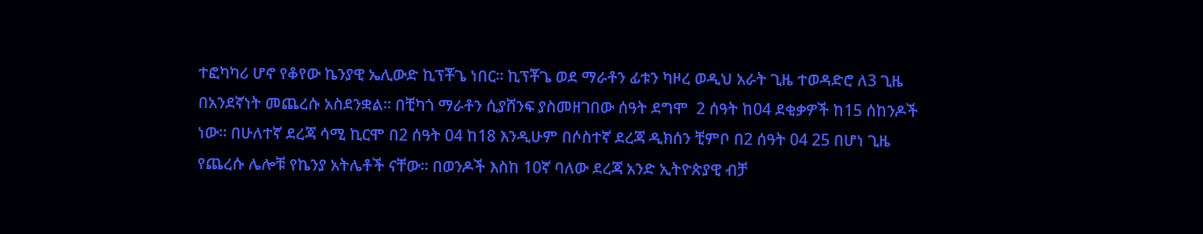ተፎካካሪ ሆኖ የቆየው ኬንያዊ ኤሊውድ ኪፕቾጌ ነበር፡፡ ኪፕቾጌ ወደ ማራቶን ፊቱን ካዞረ ወዲህ አራት ጊዜ ተወዳድሮ ለ3 ጊዜ በአንደኛነት መጨረሱ አስደንቋል፡፡ በቺካጎ ማራቶን ሲያሸንፍ ያስመዘገበው ሰዓት ደግሞ  2 ሰዓት ከ04 ደቂቃዎች ከ15 ሰከንዶች ነው፡፡ በሁለተኛ ደረጃ ሳሚ ኪርሞ በ2 ሰዓት 04 ከ18 እንዲሁም በሶስተኛ ደረጃ ዲክሰን ቺምቦ በ2 ሰዓት 04 25 በሆነ ጊዜ የጨረሱ ሌሎቹ የኬንያ አትሌቶች ናቸው፡፡ በወንዶች እስከ 10ኛ ባለው ደረጃ አንድ ኢትዮጵያዊ ብቻ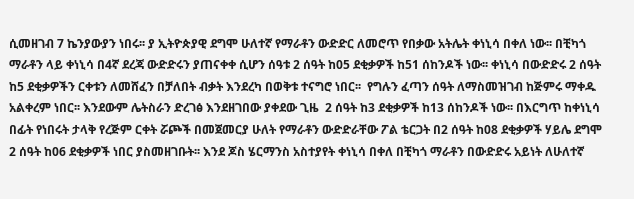ሲመዘገብ 7 ኬንያውያን ነበሩ፡፡ ያ ኢትዮጵያዊ ደግሞ ሁለተኛ የማራቶን ውድድር ለመሮጥ የበቃው አትሌት ቀነኒሳ በቀለ ነው፡፡ በቺካጎ ማራቶን ላይ ቀነኒሳ በ4ኛ ደረጃ ውድድሩን ያጠናቀቀ ሲሆን ሰዓቱ 2 ሰዓት ከ05 ደቂቃዎች ከ51 ሰከንዶች ነው፡፡ ቀነኒሳ በውድድሩ 2 ሰዓት ከ5 ደቂቃዎችን ርቀቱን ለመሸፈን በቻለበት ብቃት እንደረካ በወቅቱ ተናግሮ ነበር፡፡  የግሉን ፈጣን ሰዓት ለማስመዝገብ ከጅምሩ ማቀዱ አልቀረም ነበር፡፡ እንደውም ሌትስራን ድረገፅ እንደዘገበው ያቀደው ጊዜ  2 ሰዓት ከ3 ደቂቃዎች ከ13 ሰከንዶች ነው፡፡ በእርግጥ ከቀነኒሳ በፊት የነበሩት ታላቅ የረጅም ርቀት ሯጮች በመጀመርያ ሁለት የማራቶን ውድድራቸው ፖል ቴርጋት በ2 ሰዓት ከ08 ደቂቃዎች ሃይሌ ደግሞ 2 ሰዓት ከ06 ደቂቃዎች ነበር ያስመዘገቡት፡፡ እንደ ጆስ ሄርማንስ አስተያየት ቀነኒሳ በቀለ በቺካጎ ማራቶን በውድድሩ አይነት ለሁለተኛ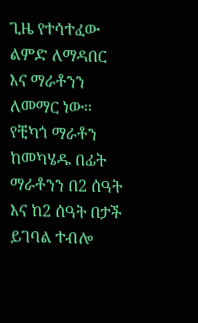ጊዜ የተሳተፈው ልምድ ለማዳበር እና ማራቶንን ለመማር ነው፡፡
የቺካጎ ማራቶን ከመካሄዱ በፊት ማራቶንን በ2 ሰዓት እና ከ2 ሰዓት በታች ይገባል ተብሎ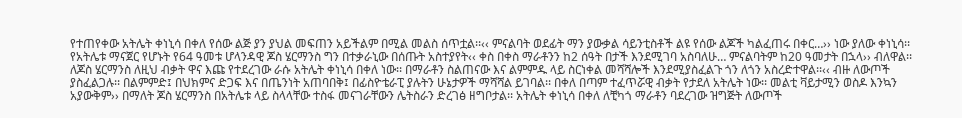የተጠየቀው አትሌት ቀነኒሳ በቀለ የሰው ልጅ ያን ያህል መፍጠን አይችልም በሚል መልስ ሰጥቷል፡፡‹‹ ምናልባት ወደፊት ማን ያውቃል ሳይንቲስቶች ልዩ የሰው ልጆች ካልፈጠሩ በቀር…›› ነው ያለው ቀነኒሳ፡፡ የአትሌቱ ማናጀር የሆኑት የ64 ዓመቱ ሆላንዳዊ ጆስ ሄርማንስ ግን በተቃራኒው በሰጡት አስተያየት‹‹ ቀስ በቀስ ማራቶንን ከ2 ሰዓት በታች እንደሚገባ አስባለሁ… ምናልባትም ከ20 ዓመታት በኋላ›› ብለዋል፡፡ ለጆስ ሄርማንስ ለዚህ ብቃት ዋና እጩ የተደረገው ራሱ አትሌት ቀነኒሳ በቀለ ነው፡፡ በማራቶን ስልጠናው እና ልምምዱ ላይ ስርነቀል መሻሻሎች እንደሚያስፈልጉ ጎን ለጎን አስረድተዋል፡፡‹‹ ብዙ ለውጦች ያስፈልጋሉ፡፡ በልምምድ፤ በህክምና ድጋፍ እና በጤንነት አጠባበቅ፤ በፊስዮቴራፒ ያሉትን ሁኔታዎች ማሻሻል ይገባል፡፡ በቀለ በጣም ተፈጥሯዊ ብቃት የታደለ አትሌት ነው፡፡ መልቲ ቫይታሚን ወስዶ እንኳን አያውቅም›› በማለት ጆስ ሄርማንስ በአትሌቱ ላይ ስላላቸው ተስፋ መናገራቸውን ሌትስራን ድረገፅ ዘግቦታል፡፡ አትሌት ቀነኒሳ በቀለ ለቺካጎ ማራቶን ባደረገው ዝግጅት ለውጦች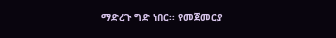ማድረጉ ግድ ነበር፡፡ የመጀመርያ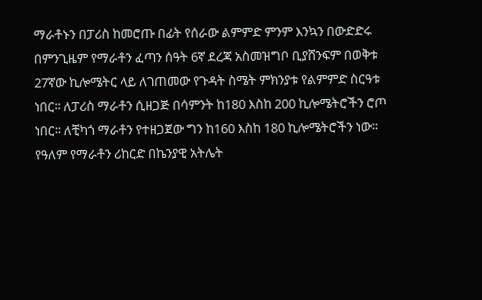ማራቶኑን በፓሪስ ከመሮጡ በፊት የሰራው ልምምድ ምንም እንኳን በውድድሩ በምንጊዜም የማራቶን ፈጣን ሰዓት 6ኛ ደረጃ አስመዝግቦ ቢያሸንፍም በወቅቱ 27ኛው ኪሎሜትር ላይ ለገጠመው የጉዳት ስሜት ምክንያቱ የልምምድ ስርዓቱ ነበር፡፡ ለፓሪስ ማራቶን ሲዘጋጅ በሳምንት ከ180 እስከ 200 ኪሎሜትሮችን ሮጦ ነበር፡፡ ለቺካጎ ማራቶን የተዘጋጀው ግን ከ160 እስከ 180 ኪሎሜትሮችን ነው፡፡የዓለም የማራቶን ሪከርድ በኬንያዊ አትሌት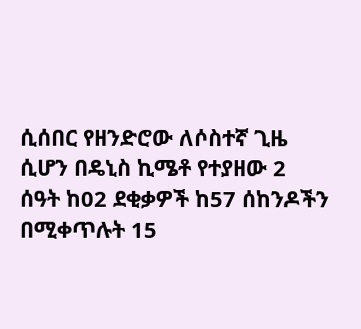ሲሰበር የዘንድሮው ለሶስተኛ ጊዜ ሲሆን በዴኒስ ኪሜቶ የተያዘው 2 ሰዓት ከ02 ደቂቃዎች ከ57 ሰከንዶችን በሚቀጥሉት 15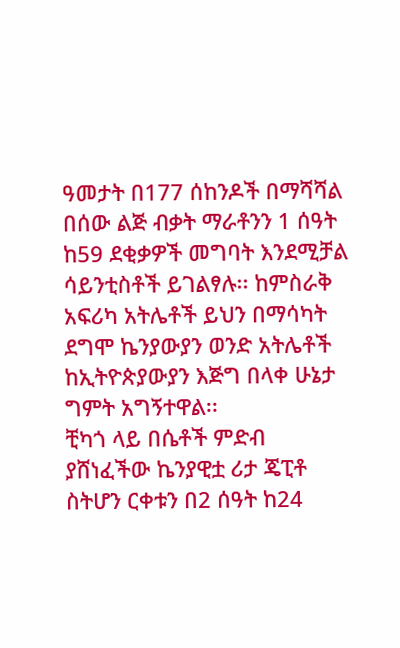ዓመታት በ177 ሰከንዶች በማሻሻል በሰው ልጅ ብቃት ማራቶንን 1 ሰዓት ከ59 ደቂቃዎች መግባት እንደሚቻል ሳይንቲስቶች ይገልፃሉ፡፡ ከምስራቅ አፍሪካ አትሌቶች ይህን በማሳካት ደግሞ ኬንያውያን ወንድ አትሌቶች ከኢትዮጵያውያን እጅግ በላቀ ሁኔታ ግምት አግኝተዋል፡፡
ቺካጎ ላይ በሴቶች ምድብ  ያሸነፈችው ኬንያዊቷ ሪታ ጄፒቶ ስትሆን ርቀቱን በ2 ሰዓት ከ24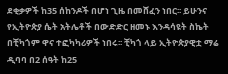ደቂቃዎች ከ35 ሰከንዶች በሆነ ጊዜ በመሸፈን ነበር፡፡ ይሁንና የኢትዮጵያ ሴት አትሌቶች በውድድር ዘመኑ እንዳሳዩት ስኬት በቺካጎም ዋና ተፎካካሪዎች ነበሩ፡፡ ቺካጎ ላይ ኢትዮጵያዊቷ ማሬ ዲባባ በ2 ሰዓት ከ25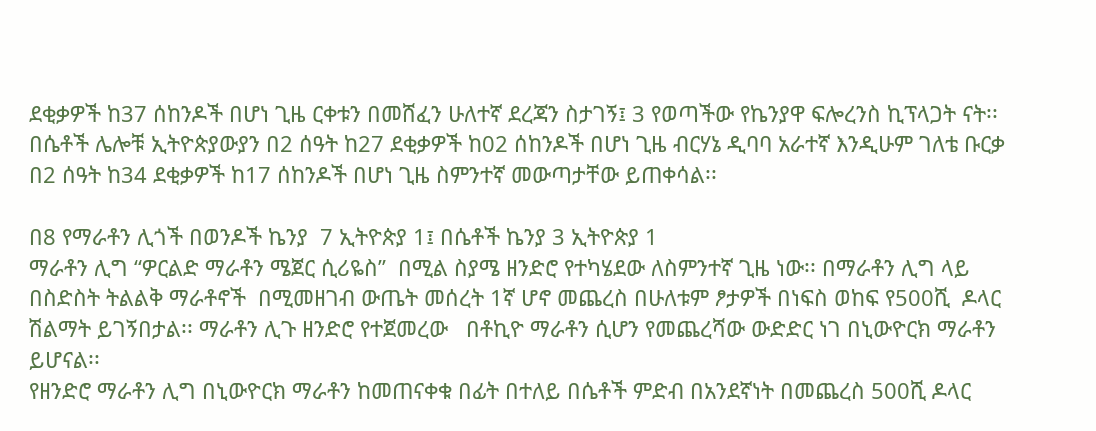ደቂቃዎች ከ37 ሰከንዶች በሆነ ጊዜ ርቀቱን በመሸፈን ሁለተኛ ደረጃን ስታገኝ፤ 3 የወጣችው የኬንያዋ ፍሎረንስ ኪፕላጋት ናት፡፡ በሴቶች ሌሎቹ ኢትዮጵያውያን በ2 ሰዓት ከ27 ደቂቃዎች ከ02 ሰከንዶች በሆነ ጊዜ ብርሃኔ ዲባባ አራተኛ እንዲሁም ገለቴ ቡርቃ በ2 ሰዓት ከ34 ደቂቃዎች ከ17 ሰከንዶች በሆነ ጊዜ ስምንተኛ መውጣታቸው ይጠቀሳል፡፡

በ8 የማራቶን ሊጎች በወንዶች ኬንያ  7 ኢትዮጵያ 1፤ በሴቶች ኬንያ 3 ኢትዮጵያ 1
ማራቶን ሊግ “ዎርልድ ማራቶን ሜጀር ሲሪዬስ”  በሚል ስያሜ ዘንድሮ የተካሄደው ለስምንተኛ ጊዜ ነው፡፡ በማራቶን ሊግ ላይ በስድስት ትልልቅ ማራቶኖች  በሚመዘገብ ውጤት መሰረት 1ኛ ሆኖ መጨረስ በሁለቱም ፆታዎች በነፍስ ወከፍ የ500ሺ  ዶላር ሽልማት ይገኝበታል፡፡ ማራቶን ሊጉ ዘንድሮ የተጀመረው   በቶኪዮ ማራቶን ሲሆን የመጨረሻው ውድድር ነገ በኒውዮርክ ማራቶን ይሆናል፡፡
የዘንድሮ ማራቶን ሊግ በኒውዮርክ ማራቶን ከመጠናቀቁ በፊት በተለይ በሴቶች ምድብ በአንደኛነት በመጨረስ 500ሺ ዶላር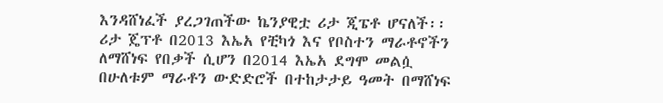እንዳሸነፈች ያረጋገጠችው ኬንያዊቷ ሪታ ጂፔቶ ሆናለች፡፡ ሪታ ጄፕቶ በ2013 እኤአ የቺካጎ እና የቦስተን ማራቶኖችን ለማሸነፍ የበቃች ሲሆን በ2014 እኤአ ደግሞ መልሷ በሁለቱም ማራቶን ውድድሮች በተከታታይ ዓመት በማሸነፍ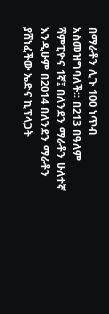በማራቶን ሊጉ 100 ነጥብ አስመዝግባለች፡፡ በ213 በዓለም ሻምፒዮና 1ኛ፤ በለንደን ማራቶን ሁለተኛ እንዲሁም በ2014 በለንደን ማራቶን ያሸነፈችው ኤድና ኪፕላጋት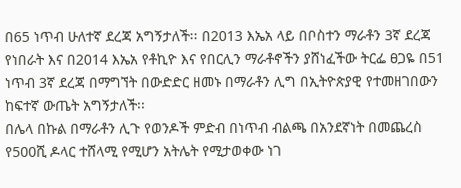በ65 ነጥብ ሁለተኛ ደረጃ አግኝታለች፡፡ በ2013 እኤአ ላይ በቦስተን ማራቶን 3ኛ ደረጃ የነበራት እና በ2014 እኤአ የቶኪዮ እና የበርሊን ማራቶኖችን ያሸነፈችው ትርፌ ፀጋዬ በ51 ነጥብ 3ኛ ደረጃ በማግኘት በውድድር ዘመኑ በማራቶን ሊግ በኢትዮጵያዊ የተመዘገበውን ከፍተኛ ውጤት አግኝታለች፡፡
በሌላ በኩል በማራቶን ሊጉ የወንዶች ምድብ በነጥብ ብልጫ በአንደኛነት በመጨረስ የ500ሺ ዶላር ተሸላሚ የሚሆን አትሌት የሚታወቀው ነገ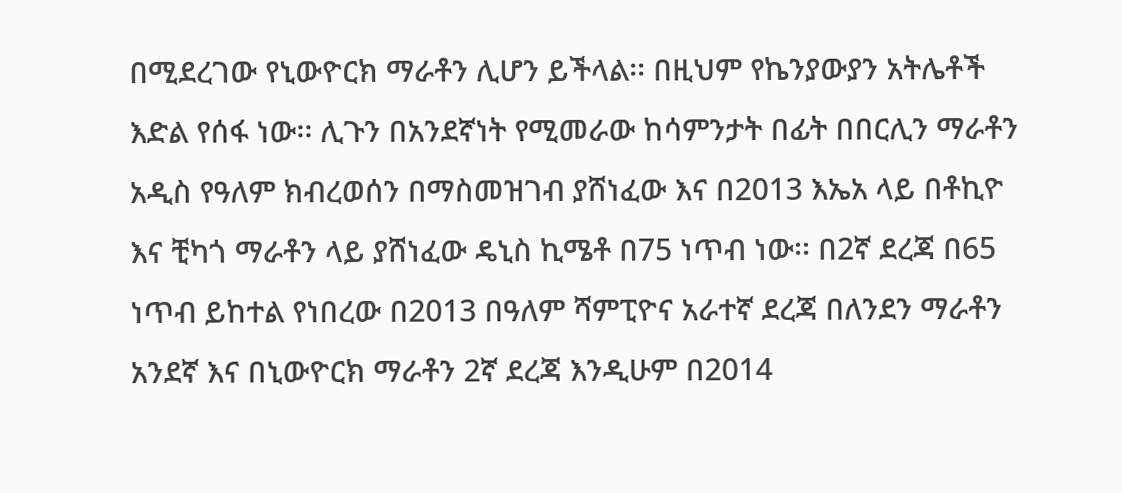በሚደረገው የኒውዮርክ ማራቶን ሊሆን ይችላል፡፡ በዚህም የኬንያውያን አትሌቶች እድል የሰፋ ነው፡፡ ሊጉን በአንደኛነት የሚመራው ከሳምንታት በፊት በበርሊን ማራቶን አዲስ የዓለም ክብረወሰን በማስመዝገብ ያሸነፈው እና በ2013 እኤአ ላይ በቶኪዮ እና ቺካጎ ማራቶን ላይ ያሸነፈው ዴኒስ ኪሜቶ በ75 ነጥብ ነው፡፡ በ2ኛ ደረጃ በ65 ነጥብ ይከተል የነበረው በ2013 በዓለም ሻምፒዮና አራተኛ ደረጃ በለንደን ማራቶን አንደኛ እና በኒውዮርክ ማራቶን 2ኛ ደረጃ እንዲሁም በ2014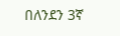በለንደን 3ኛ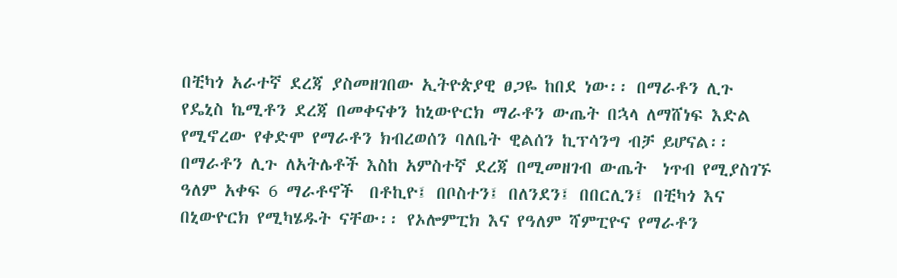በቺካጎ አራተኛ ደረጃ ያስመዘገበው ኢትዮጵያዊ ፀጋዬ ከበደ ነው፡፡ በማራቶን ሊጉ የዴኒስ ኬሚቶን ደረጃ በመቀናቀን ከኒውዮርክ ማራቶን ውጤት በኋላ ለማሸነፍ እድል የሚኖረው የቀድሞ የማራቶን ክብረወሰን ባለቤት ዊልሰን ኪፕሳንግ ብቻ ይሆናል፡፡
በማራቶን ሊጉ ለአትሌቶች እስከ አምስተኛ ደረጃ በሚመዘገብ ውጤት  ነጥብ የሚያስገኙ ዓለም አቀፍ 6 ማራቶኖች  በቶኪዮ፤ በቦስተን፤ በለንደን፤ በበርሊን፤ በቺካጎ እና በኒውዮርክ የሚካሄዱት ናቸው፡፡ የኦሎምፒክ እና የዓለም ሻምፒዮና የማራቶን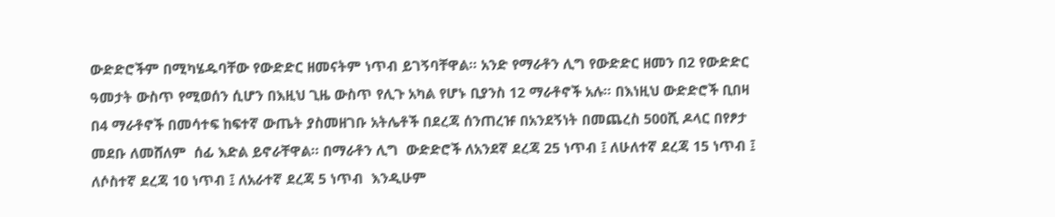ውድድሮችም በሚካሄዱባቸው የውድድር ዘመናትም ነጥብ ይገኝባቸዋል፡፡ አንድ የማራቶን ሊግ የውድድር ዘመን በ2 የውድድር ዓመታት ውስጥ የሚወሰን ሲሆን በእዚህ ጊዜ ውስጥ የሊጉ አካል የሆኑ ቢያንስ 12 ማራቶኖች አሉ፡፡ በእነዚህ ውድድሮች ቢበዛ በ4 ማራቶኖች በመሳተፍ ከፍተኛ ውጤት ያስመዘገቡ አትሌቶች በደረጃ ሰንጠረዡ በአንደኝነት በመጨረስ 500ሺ ዶላር በየፆታ መደቡ ለመሸለም  ሰፊ እድል ይኖራቸዋል፡፡ በማራቶን ሊግ  ውድድሮች ለአንደኛ ደረጃ 25 ነጥብ ፤ ለሁለተኛ ደረጃ 15 ነጥብ ፤ ለሶስተኛ ደረጃ 10 ነጥብ ፤ ለአራተኛ ደረጃ 5 ነጥብ  እንዲሁም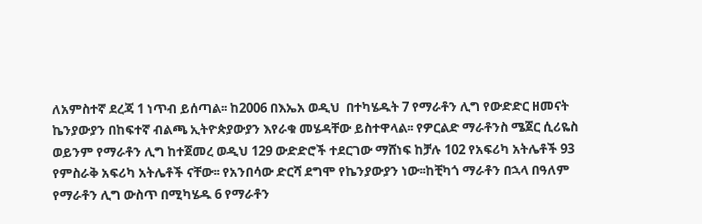ለአምስተኛ ደረጃ 1 ነጥብ ይሰጣል፡፡ ከ2006 በእኤአ ወዲህ  በተካሄዱት 7 የማራቶን ሊግ የውድድር ዘመናት ኬንያውያን በከፍተኛ ብልጫ ኢትዮጵያውያን እየራቁ መሄዳቸው ይስተዋላል፡፡ የዎርልድ ማራቶንስ ሜጀር ሲሪዬስ ወይንም የማራቶን ሊግ ከተጀመረ ወዲህ 129 ውድድሮች ተደርገው ማሸነፍ ከቻሉ 102 የአፍሪካ አትሌቶች 93 የምስራቅ አፍሪካ አትሌቶች ናቸው፡፡ የአንበሳው ድርሻ ደግሞ የኬንያውያን ነው፡፡ከቺካጎ ማራቶን በኋላ በዓለም የማራቶን ሊግ ውስጥ በሚካሄዱ 6 የማራቶን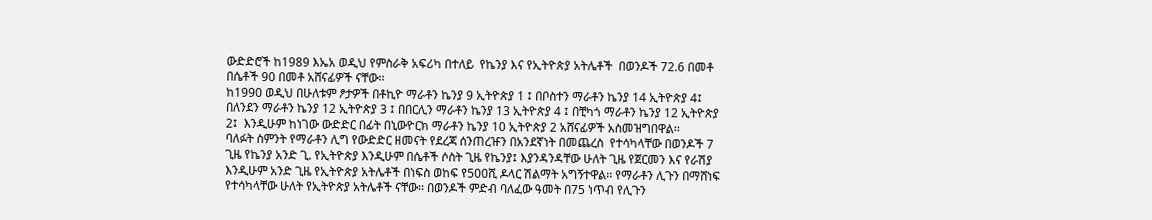ውድድሮች ከ1989 እኤአ ወዲህ የምስራቅ አፍሪካ በተለይ  የኬንያ እና የኢትዮጵያ አትሌቶች  በወንዶች 72.6 በመቶ በሴቶች 90 በመቶ አሸናፊዎች ናቸው፡፡
ከ1990 ወዲህ በሁለቱም ፆታዎች በቶኪዮ ማራቶን ኬንያ 9 ኢትዮጵያ 1 ፤ በቦስተን ማራቶን ኬንያ 14 ኢትዮጵያ 4፤ በለንደን ማራቶን ኬንያ 12 ኢትዮጵያ 3 ፤ በበርሊን ማራቶን ኬንያ 13 ኢትዮጵያ 4 ፤ በቺካጎ ማራቶን ኬንያ 12 ኢትዮጵያ 2፤  እንዲሁም ከነገው ውድድር በፊት በኒውዮርክ ማራቶን ኬንያ 10 ኢትዮጵያ 2 አሸናፊዎች አስመዝግበዋል፡፡
ባለፉት ስምንት የማራቶን ሊግ የውድድር ዘመናት የደረጃ ሰንጠረዡን በአንደኛነት በመጨረስ  የተሳካላቸው በወንዶች 7 ጊዜ የኬንያ አንድ ጊ. የኢትዮጵያ እንዲሁም በሴቶች ሶስት ጊዜ የኬንያ፤ እያንዳንዳቸው ሁለት ጊዜ የጀርመን እና የራሽያ እንዲሁም አንድ ጊዜ የኢትዮጵያ አትሌቶች በነፍስ ወከፍ የ500ሺ ዶላር ሽልማት አግኝተዋል፡፡ የማራቶን ሊጉን በማሸነፍ የተሳካላቸው ሁለት የኢትዮጵያ አትሌቶች ናቸው፡፡ በወንዶች ምድብ ባለፈው ዓመት በ75 ነጥብ የሊጉን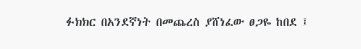ፉክክር በአንደኛነት በመጨረስ ያሸነፈው ፀጋዬ ከበደ ፤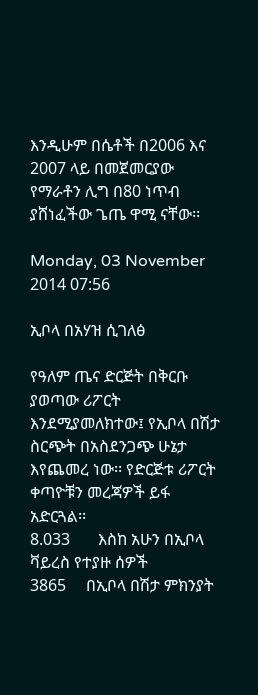እንዲሁም በሴቶች በ2006 እና 2007 ላይ በመጀመርያው የማራቶን ሊግ በ80 ነጥብ ያሸነፈችው ጌጤ ዋሚ ናቸው፡፡

Monday, 03 November 2014 07:56

ኢቦላ በአሃዝ ሲገለፅ

የዓለም ጤና ድርጅት በቅርቡ ያወጣው ሪፖርት እንደሚያመለክተው፤ የኢቦላ በሽታ ስርጭት በአስደንጋጭ ሁኔታ እየጨመረ ነው፡፡ የድርጅቱ ሪፖርት ቀጣዮቹን መረጃዎች ይፋ አድርጓል፡፡
8.033       እስከ አሁን በኢቦላ ቫይረስ የተያዙ ሰዎች
3865     በኢቦላ በሽታ ምክንያት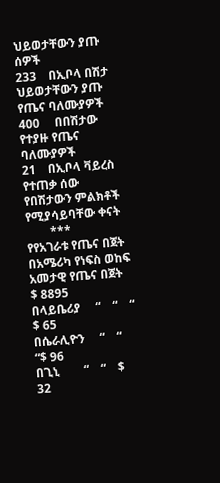ህይወታቸውን ያጡ ሰዎች
233    በኢቦላ በሽታ ህይወታቸውን ያጡ የጤና ባለሙያዎች
400     በበሽታው የተያዙ የጤና ባለሙያዎች
21    በኢቦላ ቫይረስ የተጠቃ ሰው የበሽታውን ምልክቶች የሚያሳይባቸው ቀናት
        ***
የየአገራቱ የጤና በጀት
በአሜሪካ የነፍስ ወከፍ አመታዊ የጤና በጀት     $ 8895
በላይቤሪያ     “    “    “    $ 65
በሴራሊዮን     “    “    “$ 96
በጊኒ        “    “    $ 32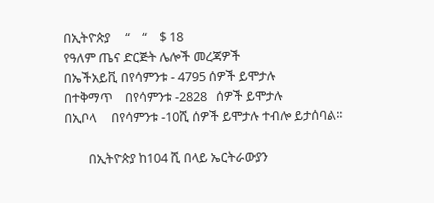በኢትዮጵያ     “    “    $ 18
የዓለም ጤና ድርጅት ሌሎች መረጃዎች
በኤችአይቪ በየሳምንቱ - 4795 ሰዎች ይሞታሉ
በተቅማጥ    በየሳምንቱ -2828   ሰዎች ይሞታሉ
በኢቦላ     በየሳምንቱ -10ሺ ሰዎች ይሞታሉ ተብሎ ይታሰባል፡፡

        በኢትዮጵያ ከ104 ሺ በላይ ኤርትራውያን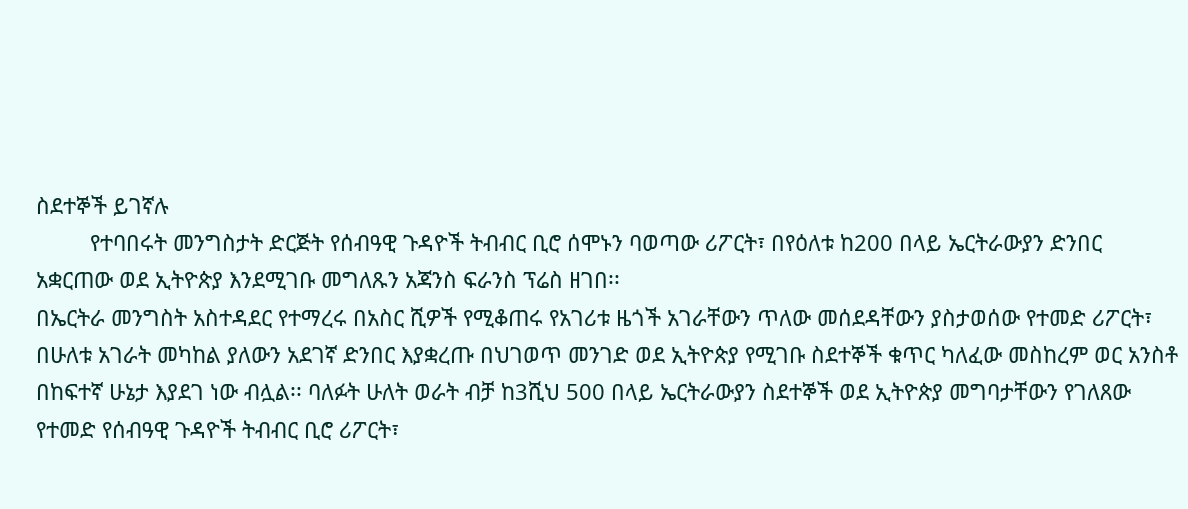ስደተኞች ይገኛሉ
         የተባበሩት መንግስታት ድርጅት የሰብዓዊ ጉዳዮች ትብብር ቢሮ ሰሞኑን ባወጣው ሪፖርት፣ በየዕለቱ ከ200 በላይ ኤርትራውያን ድንበር አቋርጠው ወደ ኢትዮጵያ እንደሚገቡ መግለጹን አጃንስ ፍራንስ ፕሬስ ዘገበ፡፡
በኤርትራ መንግስት አስተዳደር የተማረሩ በአስር ሺዎች የሚቆጠሩ የአገሪቱ ዜጎች አገራቸውን ጥለው መሰደዳቸውን ያስታወሰው የተመድ ሪፖርት፣ በሁለቱ አገራት መካከል ያለውን አደገኛ ድንበር እያቋረጡ በህገወጥ መንገድ ወደ ኢትዮጵያ የሚገቡ ስደተኞች ቁጥር ካለፈው መስከረም ወር አንስቶ በከፍተኛ ሁኔታ እያደገ ነው ብሏል፡፡ ባለፉት ሁለት ወራት ብቻ ከ3ሺህ 500 በላይ ኤርትራውያን ስደተኞች ወደ ኢትዮጵያ መግባታቸውን የገለጸው የተመድ የሰብዓዊ ጉዳዮች ትብብር ቢሮ ሪፖርት፣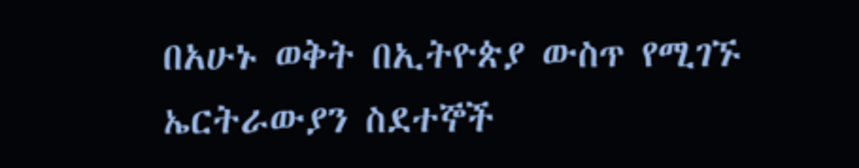በአሁኑ ወቅት በኢትዮጵያ ውስጥ የሚገኙ ኤርትራውያን ስደተኞች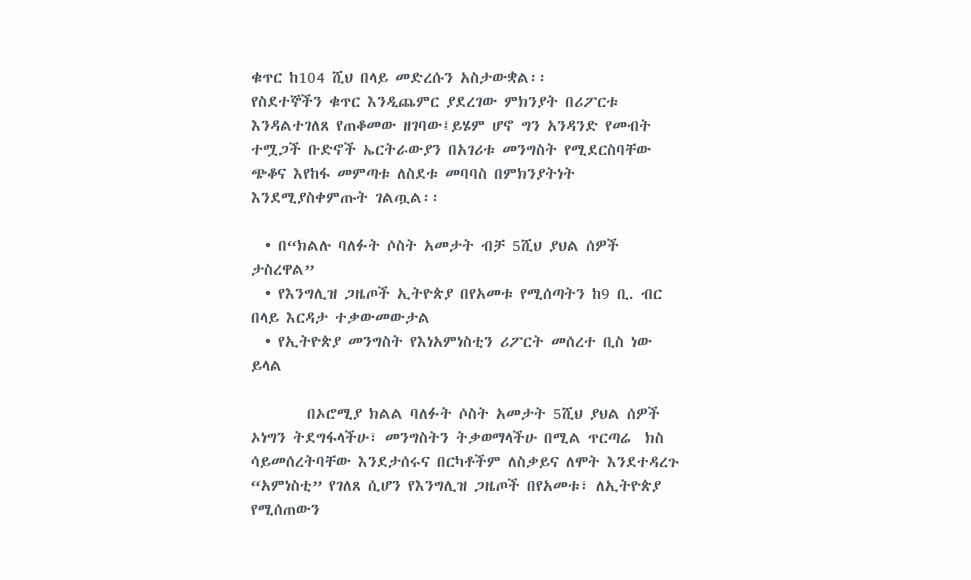ቁጥር ከ104 ሺህ በላይ መድረሱን አስታውቋል፡፡
የስደተኞችን ቁጥር እንዲጨምር ያደረገው ምክንያት በሪፖርቱ እንዳልተገለጸ የጠቆመው ዘገባው፤ይሄም ሆኖ ግን አንዳንድ የመብት ተሟጋች ቡድኖች ኤርትራውያን በአገሪቱ መንግስት የሚደርስባቸው ጭቆና እየከፋ መምጣቱ ለስደቱ መባባስ በምክንያትነት እንደሚያስቀምጡት ገልጧል፡፡

  • በ“ክልሉ ባለፉት ሶስት አመታት ብቻ 5ሺህ ያህል ሰዎች ታስረዋል”
  • የእንግሊዝ ጋዜጦች ኢትዮጵያ በየአመቱ የሚሰጣትን ከ9 ቢ. ብር በላይ እርዳታ ተቃውመውታል
  • የኢትዮጵያ መንግስት የእነአምነስቲን ሪፖርት መሰረተ ቢስ ነው ይላል

        በኦሮሚያ ክልል ባለፉት ሶስት አመታት 5ሺህ ያህል ሰዎች ኦነግን ትደግፋላችሁ፣ መንግስትን ትቃወማላችሁ በሚል ጥርጣሬ  ክስ ሳይመሰረትባቸው እንደታሰሩና በርካቶችም ለስቃይና ለሞት እንደተዳረጉ “አምነስቲ” የገለጸ ሲሆን የእንግሊዝ ጋዜጦች በየአመቱ፣ ለኢትዮጵያ የሚሰጠውን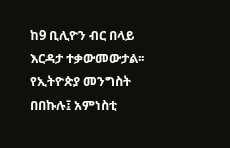ከ9 ቢሊዮን ብር በላይ እርዳታ ተቃውመውታል፡፡
የኢትዮጵያ መንግስት በበኩሉ፤ አምነስቲ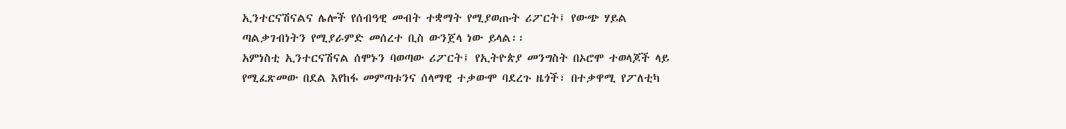ኢንተርናሽናልና ሌሎች የሰብዓዊ መብት ተቋማት የሚያወጡት ሪፖርት፤ የውጭ ሃይል ጣልቃገብነትን የሚያራምድ መሰረተ ቢስ ውንጀላ ነው ይላል፡፡
አምነስቲ ኢንተርናሽናል ሰሞኑን ባወጣው ሪፖርት፤ የኢትዮጵያ መንግስት በኦሮሞ ተወላጆች ላይ የሚፈጽመው በደል እየከፋ መምጣቱንና ሰላማዊ ተቃውሞ ባደረጉ ዜጎች፣ በተቃዋሚ የፖለቲካ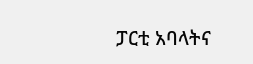ፓርቲ አባላትና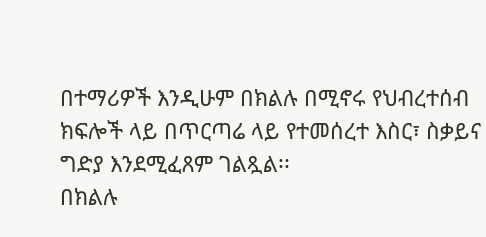በተማሪዎች እንዲሁም በክልሉ በሚኖሩ የህብረተሰብ ክፍሎች ላይ በጥርጣሬ ላይ የተመሰረተ እስር፣ ስቃይና ግድያ እንደሚፈጸም ገልጿል፡፡
በክልሉ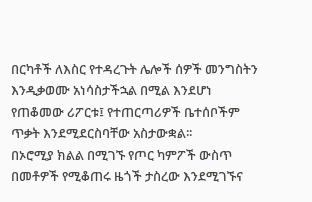በርካቶች ለእስር የተዳረጉት ሌሎች ሰዎች መንግስትን እንዲቃወሙ አነሳስታችኋል በሚል እንደሆነ የጠቆመው ሪፖርቱ፤ የተጠርጣሪዎች ቤተሰቦችም ጥቃት እንደሚደርስባቸው አስታውቋል፡፡
በኦሮሚያ ክልል በሚገኙ የጦር ካምፖች ውስጥ በመቶዎች የሚቆጠሩ ዜጎች ታስረው እንደሚገኙና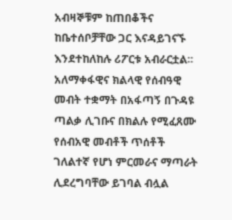አብዛኞቹም ከጠበቆችና ከቤተሰቦቻቸው ጋር እናዳይገናኙ እንደተከለከሉ ሪፖርቱ አብራርቷል፡፡
አለማቀፋዊና ክልላዊ የሰብዓዊ መብት ተቋማት በአፋጣኝ በጉዳዩ ጣልቃ ሊገቡና በክልሉ የሚፈጸሙ የሰብአዊ መብቶች ጥሰቶች ገለልተኛ የሆነ ምርመራና ማጣራት ሊደረግባቸው ይገባል ብሏል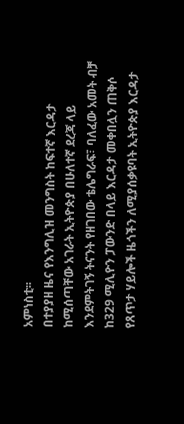አምነስቲ፡፡
በተያያዘ ዜና የእንግሊዝ መንግስት ከፍተኛ እርዳታ ከሚሰጣቸው አገራት ኢትዮጵያ በሁለተኛ ደረጃ ላይ እንደምትገኝ ትናንት የዘገበው ቴሌግራፍ፣ ባለፈው አመት ብቻ ከ329 ሚሊዮን ፓውንድ በላይ እርዳታ መቀበሏን ጠቅሶ የጸጥታ ሃይሎች ዜጎችን ለሚያሰቃዩባት ኢትዮጵያ እርዳታ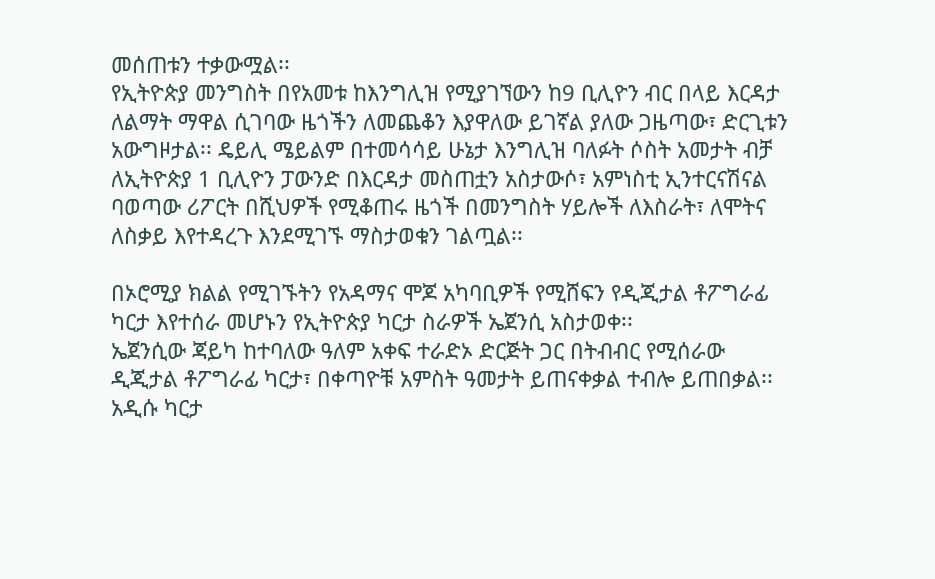መሰጠቱን ተቃውሟል፡፡
የኢትዮጵያ መንግስት በየአመቱ ከእንግሊዝ የሚያገኘውን ከ9 ቢሊዮን ብር በላይ እርዳታ ለልማት ማዋል ሲገባው ዜጎችን ለመጨቆን እያዋለው ይገኛል ያለው ጋዜጣው፣ ድርጊቱን አውግዞታል፡፡ ዴይሊ ሜይልም በተመሳሳይ ሁኔታ እንግሊዝ ባለፉት ሶስት አመታት ብቻ ለኢትዮጵያ 1 ቢሊዮን ፓውንድ በእርዳታ መስጠቷን አስታውሶ፣ አምነስቲ ኢንተርናሽናል ባወጣው ሪፖርት በሺህዎች የሚቆጠሩ ዜጎች በመንግስት ሃይሎች ለእስራት፣ ለሞትና ለስቃይ እየተዳረጉ እንደሚገኙ ማስታወቁን ገልጧል፡፡

በኦሮሚያ ክልል የሚገኙትን የአዳማና ሞጆ አካባቢዎች የሚሸፍን የዲጂታል ቶፖግራፊ ካርታ እየተሰራ መሆኑን የኢትዮጵያ ካርታ ስራዎች ኤጀንሲ አስታወቀ፡፡
ኤጀንሲው ጃይካ ከተባለው ዓለም አቀፍ ተራድኦ ድርጅት ጋር በትብብር የሚሰራው ዲጂታል ቶፖግራፊ ካርታ፣ በቀጣዮቹ አምስት ዓመታት ይጠናቀቃል ተብሎ ይጠበቃል፡፡ አዲሱ ካርታ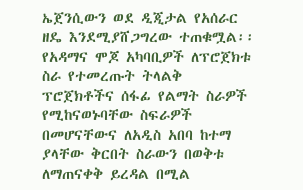ኤጀንሲውን ወደ ዲጂታል የአሰራር ዘዴ እንደሚያሸጋግረው ተጠቁሟል፡፡ የአዳማና ሞጆ አካባቢዎች ለፕሮጀክቱ ስራ የተመረጡት ትላልቅ ፕሮጀክቶችና ሰፋፊ የልማት ስራዎች የሚከናወኑባቸው ስፍራዎች በመሆናቸውና ለአዲስ አበባ ከተማ ያላቸው ቅርበት ስራውን በወቅቱ ለማጠናቀቅ ይረዳል በሚል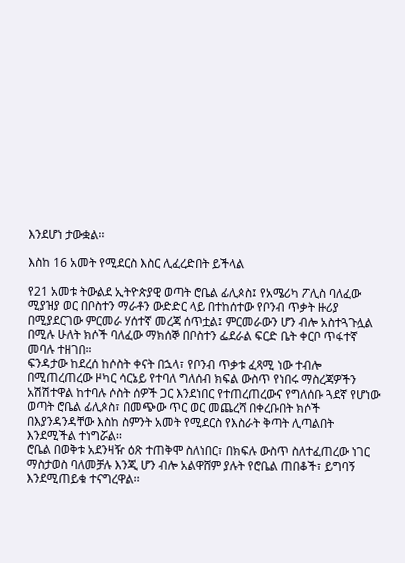እንደሆነ ታውቋል፡፡

እስከ 16 አመት የሚደርስ እስር ሊፈረድበት ይችላል

የ21 አመቱ ትውልደ ኢትዮጵያዊ ወጣት ሮቤል ፊሊጶስ፤ የአሜሪካ ፖሊስ ባለፈው ሚያዝያ ወር በቦስተን ማራቶን ውድድር ላይ በተከሰተው የቦንብ ጥቃት ዙሪያ በሚያደርገው ምርመራ ሃሰተኛ መረጃ ሰጥቷል፤ ምርመራውን ሆን ብሎ አስተጓጉሏል በሚሉ ሁለት ክሶች ባለፈው ማክሰኞ በቦስተን ፌደራል ፍርድ ቤት ቀርቦ ጥፋተኛ መባሉ ተዘገበ።
ፍንዳታው ከደረሰ ከሶስት ቀናት በኋላ፣ የቦንብ ጥቃቱ ፈጻሚ ነው ተብሎ በሚጠረጠረው ዞካር ሳርኔይ የተባለ ግለሰብ ክፍል ውስጥ የነበሩ ማስረጃዎችን አሽሽተዋል ከተባሉ ሶስት ሰዎች ጋር እንደነበር የተጠረጠረውና የግለሰቡ ጓደኛ የሆነው ወጣት ሮቤል ፊሊጶስ፣ በመጭው ጥር ወር መጨረሻ በቀረቡበት ክሶች በእያንዳንዳቸው እስከ ስምንት አመት የሚደርስ የእስራት ቅጣት ሊጣልበት እንደሚችል ተነግሯል፡፡
ሮቤል በወቅቱ አደንዛዥ ዕጽ ተጠቅሞ ስለነበር፣ በክፍሉ ውስጥ ስለተፈጠረው ነገር ማስታወስ ባለመቻሉ እንጂ ሆን ብሎ አልዋሸም ያሉት የሮቤል ጠበቆች፣ ይግባኝ እንደሚጠይቁ ተናግረዋል፡፡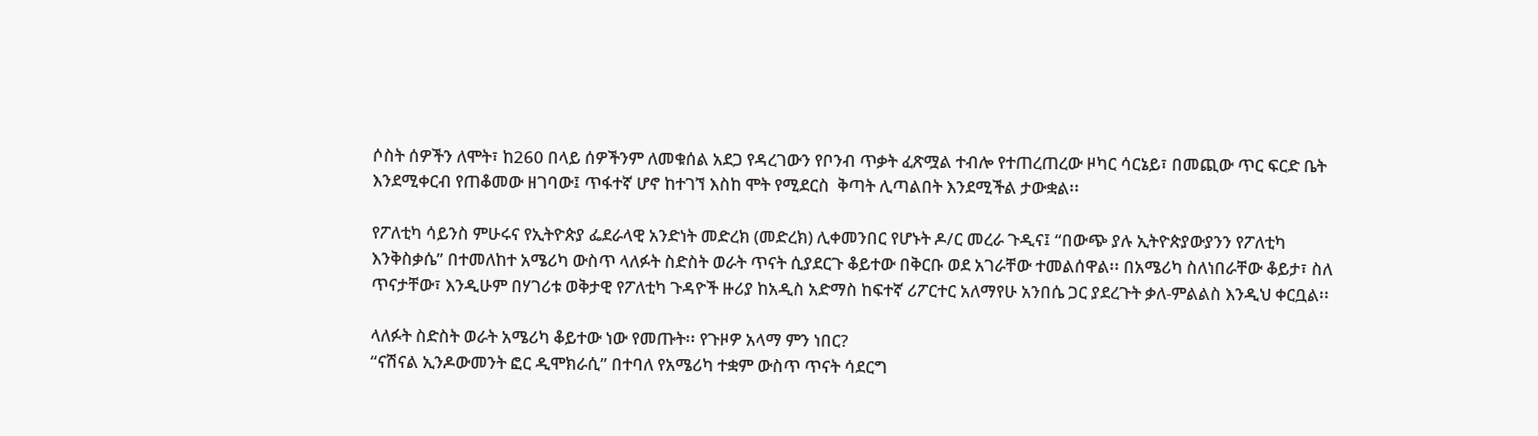ሶስት ሰዎችን ለሞት፣ ከ260 በላይ ሰዎችንም ለመቁሰል አደጋ የዳረገውን የቦንብ ጥቃት ፈጽሟል ተብሎ የተጠረጠረው ዞካር ሳርኔይ፣ በመጪው ጥር ፍርድ ቤት እንደሚቀርብ የጠቆመው ዘገባው፤ ጥፋተኛ ሆኖ ከተገኘ እስከ ሞት የሚደርስ  ቅጣት ሊጣልበት እንደሚችል ታውቋል፡፡

የፖለቲካ ሳይንስ ምሁሩና የኢትዮጵያ ፌደራላዊ አንድነት መድረክ (መድረክ) ሊቀመንበር የሆኑት ዶ/ር መረራ ጉዲና፤ “በውጭ ያሉ ኢትዮጵያውያንን የፖለቲካ እንቅስቃሴ” በተመለከተ አሜሪካ ውስጥ ላለፉት ስድስት ወራት ጥናት ሲያደርጉ ቆይተው በቅርቡ ወደ አገራቸው ተመልሰዋል፡፡ በአሜሪካ ስለነበራቸው ቆይታ፣ ስለ ጥናታቸው፣ እንዲሁም በሃገሪቱ ወቅታዊ የፖለቲካ ጉዳዮች ዙሪያ ከአዲስ አድማስ ከፍተኛ ሪፖርተር አለማየሁ አንበሴ ጋር ያደረጉት ቃለ-ምልልስ እንዲህ ቀርቧል፡፡

ላለፉት ስድስት ወራት አሜሪካ ቆይተው ነው የመጡት፡፡ የጉዞዎ አላማ ምን ነበር?
“ናሽናል ኢንዶውመንት ፎር ዲሞክራሲ” በተባለ የአሜሪካ ተቋም ውስጥ ጥናት ሳደርግ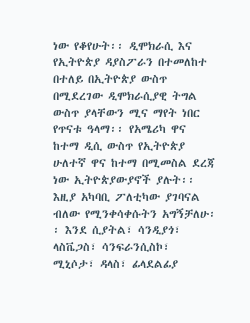ነው የቆየሁት፡፡ ዲሞክራሲ እና የኢትዮጵያ ዳያስፖራን በተመለከተ በተለይ በኢትዮጵያ ውስጥ በሚደረገው ዲሞክራሲያዊ ትግል ውስጥ ያላቸውን ሚና ማየት ነበር የጥናቱ ዓላማ፡፡ የአሜሪካ ዋና ከተማ ዲሲ ውስጥ የኢትዮጵያ ሁለተኛ ዋና ከተማ በሚመስል ደረጃ ነው ኢትዮጵያውያኖች ያሉት፡፡ እዚያ አካባቢ ፖለቲካው ያገባናል ብለው የሚንቀሳቀሱትን አግኝቻለሁ፡፡ እንደ ሲያትል፣ ሳንዲያጎ፣ ላስቬጋስ፣ ሳንፍራንሲስኮ፣ ሚኒሶታ፣ ዳላስ፣ ፊላደልፊያ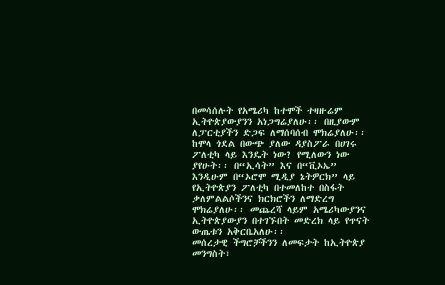በመሳሰሉት የአሜሪካ ከተሞች ተዛዙሬም ኢትዮጵያውያንን አነጋግሬያለሁ፡፡ በዚያውም ለፓርቲያችን ድጋፍ ለማሰባሰብ ሞክሬያለሁ፡፡ ከሞላ ጎደል በውጭ ያለው ዳያስፖራ በሀገሩ ፖለቲካ ላይ እንዴት ነው? የሚለውን ነው ያየሁት፡፡ በ“ኢሳት” እና በ“ቪኦኤ” እንዲሁም በ“ኦሮሞ ሚዲያ ኔትዎርክ” ላይ የኢትዮጵያን ፖለቲካ በተመለከተ በስፋት ቃለምልልሶችንና ክርክሮችን ለማድረግ ሞክሬያለሁ፡፡ መጨረሻ ላይም አሜሪካውያንና ኢትዮጵያውያን በተገኙበት መድረክ ላይ የጥናት ውጤቱን አቅርቤአለሁ፡፡
መሰረታዊ ችግሮቻችንን ለመፍታት ከኢትዮጵያ መንግስት፣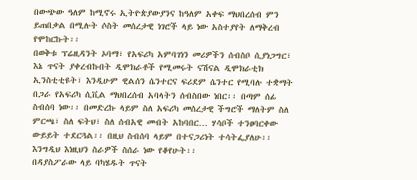በውጭው ዓለም ከሚኖሩ ኢትዮጵያውያንና ከዓለም አቀፍ ማህበረሰብ ምን ይጠበቃል በሚሉት ሶስት መሰረታዊ ነገሮች ላይ ነው አስተያየት ለማቅረብ የሞከርኩት፡፡
በወቅቱ ፕሬዚዳንት ኦባማ፣ የአፍሪካ አምባገነን መሪዎችን ሰብስቦ ሲያነጋግር፣ እኔ ጥናት ያቀረብኩበት ዲሞክራቶች የሚመሩት ናሽናል ዲሞክራቲክ ኢንስቲቲዩት፣ እንዲሁም ዊልሰን ሴንተርና ፍሪደም ሴንተር የሚባሉ ተቋማት በጋራ የአፍሪካ ሲቪል ማህበረሰብ አባላትን ሰብስበው ነበር፡፡ በጣም ሰፊ ስብሰባ ነው፡፡ በመድረኩ ላይም ስለ አፍሪካ መሰረታዊ ችግሮች ማለትም ስለ ምርጫ፣ ስለ ፍትህ፣ ስለ ሰብአዊ መብት አከባበር… ሃሳቦች ተንፀባርቀው ውይይት ተደርጓል፡፡ በዚህ ስብሰባ ላይም በተናጋሪነት ተሳትፌያለሁ፡፡ እንግዲህ እነዚህን ስራዎች ስሰራ ነው የቆየሁት፡፡
በዳያስፖራው ላይ ባካሄዱት ጥናት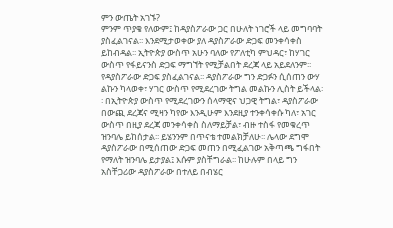ምን ውጤት አገኙ?
ምንም ጥያቄ የለውም፤ ከዳያስፖራው ጋር በሁለት ነገሮች ላይ መግባባት ያስፈልገናል፡፡ እንደሚታወቀው ያለ ዳያስፖራው ድጋፍ መንቀሳቀስ ይከብዳል፡፡ ኢትዮጵያ ውስጥ አሁን ባለው የፖለቲካ ምህዳር፣ ከሃገር ውስጥ የፋይናንስ ድጋፍ ማግኘት የሚቻልበት ደረጃ ላይ አይደለንም፡፡ የዳያስፖራው ድጋፍ ያስፈልገናል፡፡ ዳያስፖራው ግን ድጋፉን ሲሰጠን ውሃ ልኩን ካላወቀ፣ ሃገር ውስጥ የሚደረገው ትግል መልኩን ሊስት ይችላል፡፡ በኢትዮጵያ ውስጥ የሚደረገውን ሰላማዊና ህጋዊ ትግል፣ ዳያስፖራው በውጪ ደረጃና ሚዛን ካየው እንዲሁም እንደዚያ ተንቀሳቀሱ ካለ፣ አገር ውስጥ በዚያ ደረጃ መንቀሳቀስ ስለማይቻል፣ ብዙ ተስፋ የመቁረጥ ዝንባሌ ይከሰታል፡፡ ይሄንንም በጥናቴ ተመልክቻለሁ፡፡ ሌላው ደግሞ ዳያስፖራው በሚሰጠው ድጋፍ መጠን በሚፈልገው አቅጣጫ ግፋበት የማለት ዝንባሌ ይታያል፤ እሱም ያስቸግራል፡፡ ከሁሉም በላይ ግን አስቸጋሪው ዳያስፖራው በተለይ በብሄር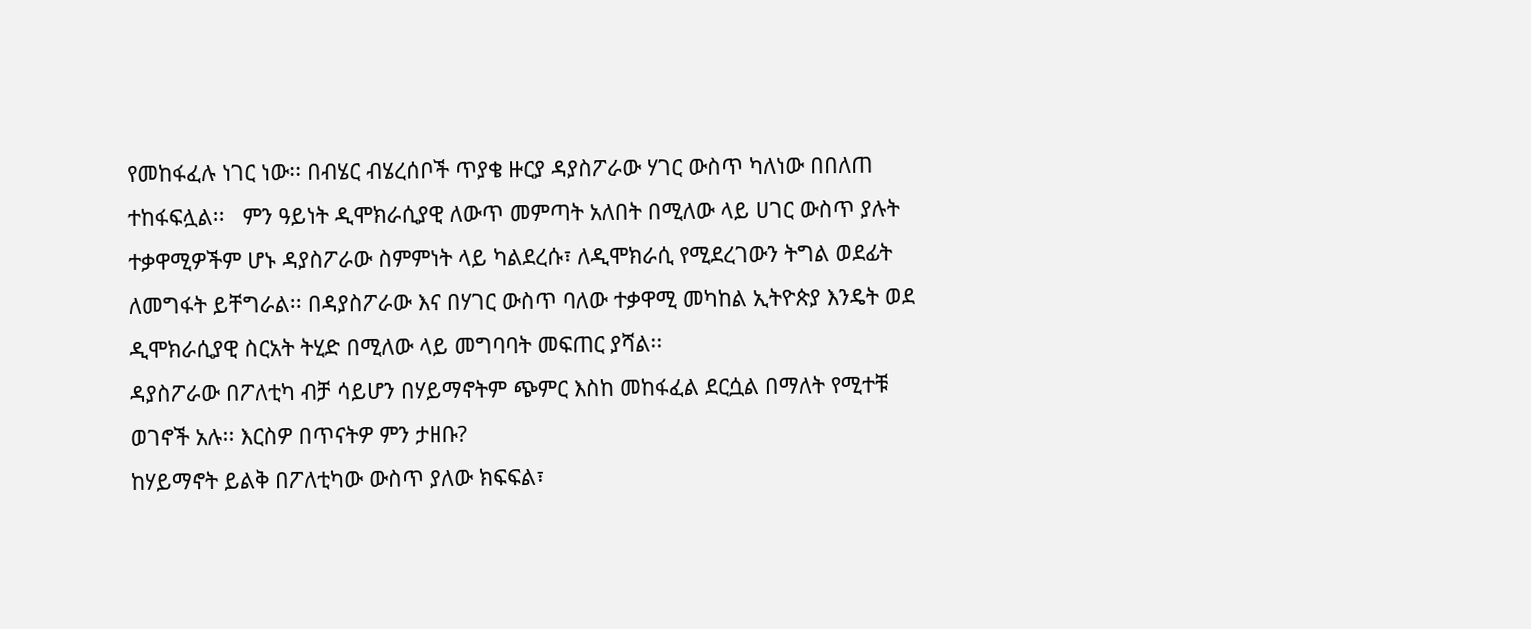የመከፋፈሉ ነገር ነው፡፡ በብሄር ብሄረሰቦች ጥያቄ ዙርያ ዳያስፖራው ሃገር ውስጥ ካለነው በበለጠ ተከፋፍሏል፡፡   ምን ዓይነት ዲሞክራሲያዊ ለውጥ መምጣት አለበት በሚለው ላይ ሀገር ውስጥ ያሉት ተቃዋሚዎችም ሆኑ ዳያስፖራው ስምምነት ላይ ካልደረሱ፣ ለዲሞክራሲ የሚደረገውን ትግል ወደፊት ለመግፋት ይቸግራል፡፡ በዳያስፖራው እና በሃገር ውስጥ ባለው ተቃዋሚ መካከል ኢትዮጵያ እንዴት ወደ ዲሞክራሲያዊ ስርአት ትሂድ በሚለው ላይ መግባባት መፍጠር ያሻል፡፡
ዳያስፖራው በፖለቲካ ብቻ ሳይሆን በሃይማኖትም ጭምር እስከ መከፋፈል ደርሷል በማለት የሚተቹ ወገኖች አሉ፡፡ እርስዎ በጥናትዎ ምን ታዘቡ?
ከሃይማኖት ይልቅ በፖለቲካው ውስጥ ያለው ክፍፍል፣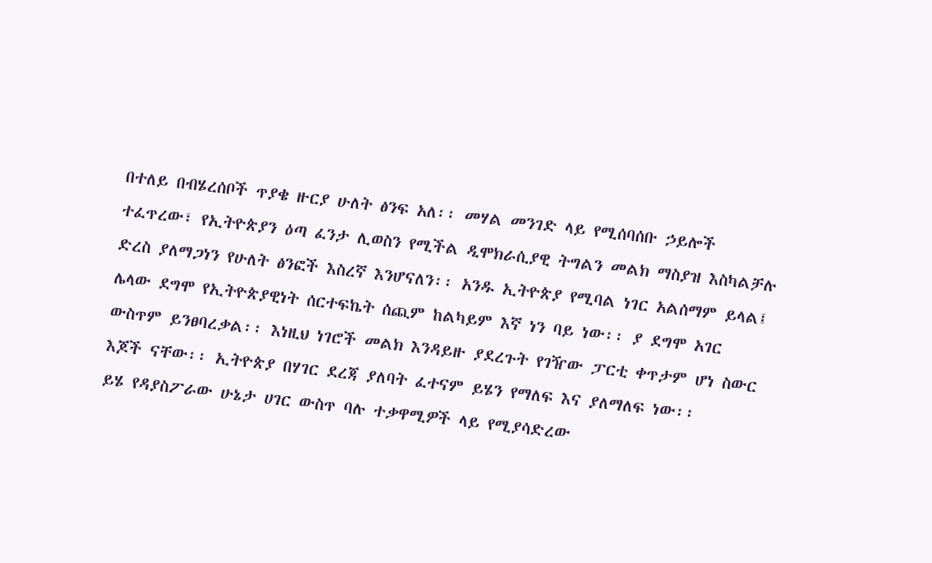በተለይ በብሄረሰቦች ጥያቄ ዙርያ ሁለት ፅንፍ አለ፡፡ መሃል መንገድ ላይ የሚሰባሰቡ ኃይሎች ተፈጥረው፣ የኢትዮጵያን ዕጣ ፈንታ ሊወስን የሚችል ዲሞክራሲያዊ ትግልን መልክ ማስያዝ እስካልቻሉ ድረስ ያለማጋነን የሁለት ፅንፎች እስረኛ እንሆናለን፡፡ አንዱ ኢትዮጵያ የሚባል ነገር አልሰማም ይላል፤ ሌላው ደግሞ የኢትዮጵያዊነት ሰርተፍኬት ሰጪም ከልካይም እኛ ነን ባይ ነው፡፡ ያ ደግሞ አገር ውስጥም ይንፀባረቃል፡፡ እነዚህ ነገሮች መልክ እንዳይዙ ያደረጉት የገዥው ፓርቲ ቀጥታም ሆነ ስውር እጆች ናቸው፡፡ ኢትዮጵያ በሃገር ደረጃ ያለባት ፈተናም ይሄን የማለፍ እና ያለማለፍ ነው፡፡
ይሄ የዳያስፖራው ሁኔታ ሀገር ውስጥ ባሉ ተቃዋሚዎች ላይ የሚያሳድረው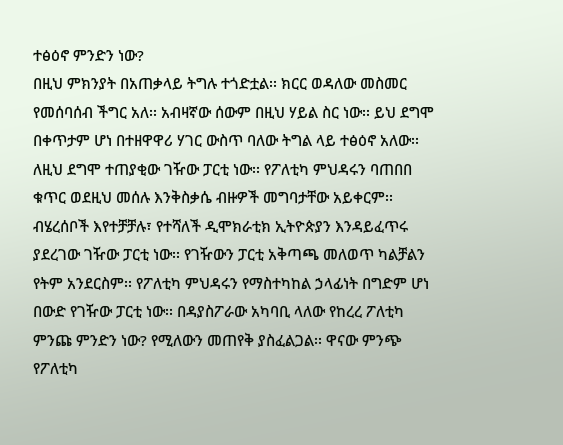ተፅዕኖ ምንድን ነው?
በዚህ ምክንያት በአጠቃላይ ትግሉ ተጎድቷል፡፡ ክርር ወዳለው መስመር የመሰባሰብ ችግር አለ፡፡ አብዛኛው ሰውም በዚህ ሃይል ስር ነው፡፡ ይህ ደግሞ በቀጥታም ሆነ በተዘዋዋሪ ሃገር ውስጥ ባለው ትግል ላይ ተፅዕኖ አለው፡፡ ለዚህ ደግሞ ተጠያቂው ገዥው ፓርቲ ነው፡፡ የፖለቲካ ምህዳሩን ባጠበበ ቁጥር ወደዚህ መሰሉ እንቅስቃሴ ብዙዎች መግባታቸው አይቀርም፡፡ ብሄረሰቦች እየተቻቻሉ፣ የተሻለች ዲሞክራቲክ ኢትዮጵያን እንዳይፈጥሩ ያደረገው ገዥው ፓርቲ ነው፡፡ የገዥውን ፓርቲ አቅጣጫ መለወጥ ካልቻልን የትም አንደርስም፡፡ የፖለቲካ ምህዳሩን የማስተካከል ኃላፊነት በግድም ሆነ በውድ የገዥው ፓርቲ ነው፡፡ በዳያስፖራው አካባቢ ላለው የከረረ ፖለቲካ ምንጩ ምንድን ነው? የሚለውን መጠየቅ ያስፈልጋል፡፡ ዋናው ምንጭ የፖለቲካ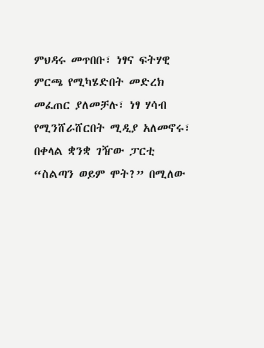ምህዳሩ መጥበቡ፣ ነፃና ፍትሃዊ ምርጫ የሚካሄድበት መድረክ መፈጠር ያለመቻሉ፣ ነፃ ሃሳብ የሚንሸራሸርበት ሚዲያ አለመኖሩ፣ በቀላል ቋንቋ ገዥው ፓርቲ “ስልጣን ወይም ሞት?” በሚለው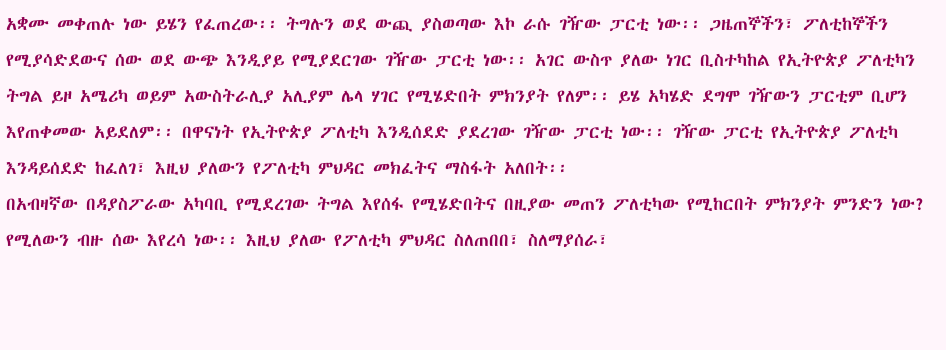አቋሙ መቀጠሉ ነው ይሄን የፈጠረው፡፡ ትግሉን ወደ ውጪ ያስወጣው እኮ ራሱ ገዥው ፓርቲ ነው፡፡ ጋዜጠኞችን፣ ፖለቲከኞችን የሚያሳድደውና ሰው ወደ ውጭ እንዲያይ የሚያደርገው ገዥው ፓርቲ ነው፡፡ አገር ውስጥ ያለው ነገር ቢስተካከል የኢትዮጵያ ፖለቲካን ትግል ይዞ አሜሪካ ወይም አውስትራሊያ አሊያም ሌላ ሃገር የሚሄድበት ምክንያት የለም፡፡ ይሄ አካሄድ ደግሞ ገዥውን ፓርቲም ቢሆን እየጠቀመው አይደለም፡፡ በዋናነት የኢትዮጵያ ፖለቲካ እንዲሰደድ ያደረገው ገዥው ፓርቲ ነው፡፡ ገዥው ፓርቲ የኢትዮጵያ ፖለቲካ እንዳይሰደድ ከፈለገ፣ እዚህ ያለውን የፖለቲካ ምህዳር መክፈትና ማስፋት አለበት፡፡
በአብዛኛው በዳያስፖራው አካባቢ የሚደረገው ትግል እየሰፋ የሚሄድበትና በዚያው መጠን ፖለቲካው የሚከርበት ምክንያት ምንድን ነው? የሚለውን ብዙ ሰው እየረሳ ነው፡፡ እዚህ ያለው የፖለቲካ ምህዳር ስለጠበበ፣ ስለማያሰራ፣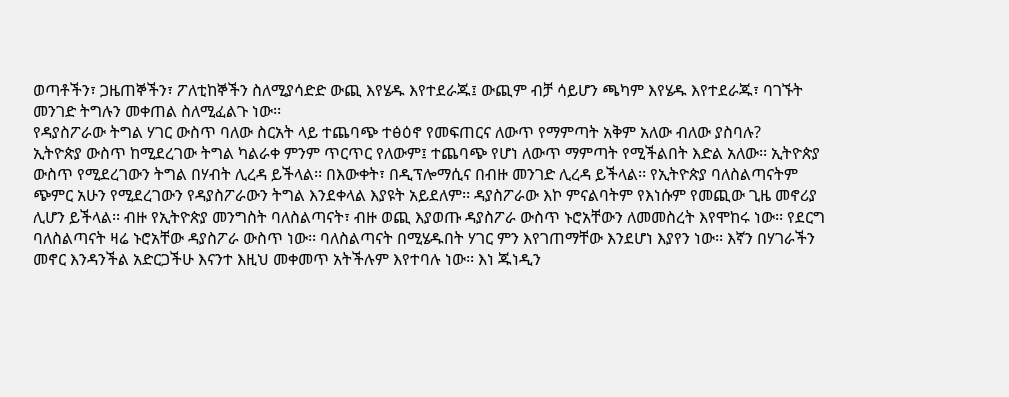ወጣቶችን፣ ጋዜጠኞችን፣ ፖለቲከኞችን ስለሚያሳድድ ውጪ እየሄዱ እየተደራጁ፤ ውጪም ብቻ ሳይሆን ጫካም እየሄዱ እየተደራጁ፣ ባገኙት መንገድ ትግሉን መቀጠል ስለሚፈልጉ ነው፡፡
የዳያስፖራው ትግል ሃገር ውስጥ ባለው ስርአት ላይ ተጨባጭ ተፅዕኖ የመፍጠርና ለውጥ የማምጣት አቅም አለው ብለው ያስባሉ?
ኢትዮጵያ ውስጥ ከሚደረገው ትግል ካልራቀ ምንም ጥርጥር የለውም፤ ተጨባጭ የሆነ ለውጥ ማምጣት የሚችልበት እድል አለው፡፡ ኢትዮጵያ ውስጥ የሚደረገውን ትግል በሃብት ሊረዳ ይችላል፡፡ በእውቀት፣ በዲፕሎማሲና በብዙ መንገድ ሊረዳ ይችላል፡፡ የኢትዮጵያ ባለስልጣናትም ጭምር አሁን የሚደረገውን የዳያስፖራውን ትግል እንደቀላል እያዩት አይደለም፡፡ ዳያስፖራው እኮ ምናልባትም የእነሱም የመጪው ጊዜ መኖሪያ ሊሆን ይችላል፡፡ ብዙ የኢትዮጵያ መንግስት ባለስልጣናት፣ ብዙ ወጪ እያወጡ ዳያስፖራ ውስጥ ኑሮአቸውን ለመመስረት እየሞከሩ ነው፡፡ የደርግ ባለስልጣናት ዛሬ ኑሮአቸው ዳያስፖራ ውስጥ ነው፡፡ ባለስልጣናት በሚሄዱበት ሃገር ምን እየገጠማቸው እንደሆነ እያየን ነው፡፡ እኛን በሃገራችን መኖር እንዳንችል አድርጋችሁ እናንተ እዚህ መቀመጥ አትችሉም እየተባሉ ነው፡፡ እነ ጁነዲን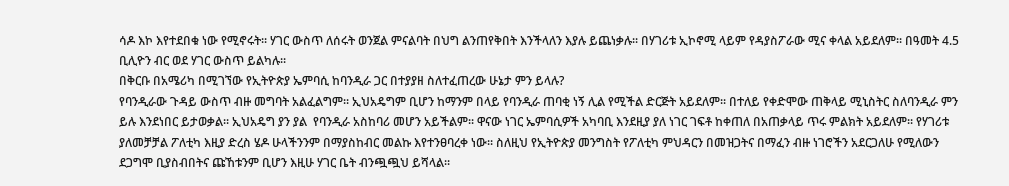ሳዶ እኮ እየተደበቁ ነው የሚኖሩት፡፡ ሃገር ውስጥ ለሰሩት ወንጀል ምናልባት በህግ ልንጠየቅበት እንችላለን እያሉ ይጨነቃሉ፡፡ በሃገሪቱ ኢኮኖሚ ላይም የዳያስፖራው ሚና ቀላል አይደለም፡፡ በዓመት 4.5 ቢሊዮን ብር ወደ ሃገር ውስጥ ይልካሉ፡፡
በቅርቡ በአሜሪካ በሚገኘው የኢትዮጵያ ኤምባሲ ከባንዲራ ጋር በተያያዘ ስለተፈጠረው ሁኔታ ምን ይላሉ?
የባንዲራው ጉዳይ ውስጥ ብዙ መግባት አልፈልግም፡፡ ኢህአዴግም ቢሆን ከማንም በላይ የባንዲራ ጠባቂ ነኝ ሊል የሚችል ድርጅት አይደለም፡፡ በተለይ የቀድሞው ጠቅላይ ሚኒስትር ስለባንዲራ ምን ይሉ እንደነበር ይታወቃል፡፡ ኢህአዴግ ያን ያል  የባንዲራ አስከባሪ መሆን አይችልም፡፡ ዋናው ነገር ኤምባሲዎች አካባቢ እንደዚያ ያለ ነገር ገፍቶ ከቀጠለ በአጠቃላይ ጥሩ ምልክት አይደለም፡፡ የሃገሪቱ ያለመቻቻል ፖለቲካ እዚያ ድረስ ሄዶ ሁላችንንም በማያስከብር መልኩ እየተንፀባረቀ ነው፡፡ ስለዚህ የኢትዮጵያ መንግስት የፖለቲካ ምህዳርን በመዝጋትና በማፈን ብዙ ነገሮችን አደርጋለሁ የሚለውን ደጋግሞ ቢያስብበትና ጩኸቱንም ቢሆን እዚሁ ሃገር ቤት ብንጯጯህ ይሻላል፡፡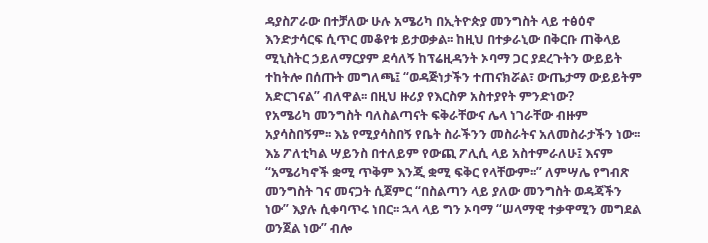ዳያስፖራው በተቻለው ሁሉ አሜሪካ በኢትዮጵያ መንግስት ላይ ተፅዕኖ እንድታሳርፍ ሲጥር መቆየቱ ይታወቃል፡፡ ከዚህ በተቃራኒው በቅርቡ ጠቅላይ ሚኒስትር ኃይለማርያም ደሳለኝ ከፕሬዚዳንት ኦባማ ጋር ያደረጉትን ውይይት ተከትሎ በሰጡት መግለጫ፤ “ወዳጅነታችን ተጠናክሯል፣ ውጤታማ ውይይትም አድርገናል” ብለዋል፡፡ በዚህ ዙሪያ የእርስዎ አስተያየት ምንድነው?
የአሜሪካ መንግስት ባለስልጣናት ፍቅራቸውና ሌላ ነገራቸው ብዙም አያሳስበኝም፡፡ እኔ የሚያሳስበኝ የቤት ስራችንን መስራትና አለመስራታችን ነው፡፡ እኔ ፖለቲካል ሣይንስ በተለይም የውጪ ፖሊሲ ላይ አስተምራለሁ፤ እናም “አሜሪካኖች ቋሚ ጥቅም እንጂ ቋሚ ፍቅር የላቸውም፡፡” ለምሣሌ የግብጽ መንግስት ገና መናጋት ሲጀምር “በስልጣን ላይ ያለው መንግስት ወዳጃችን ነው” እያሉ ሲቀባጥሩ ነበር፡፡ ኋላ ላይ ግን ኦባማ “ሠላማዊ ተቃዋሚን መግደል ወንጀል ነው” ብሎ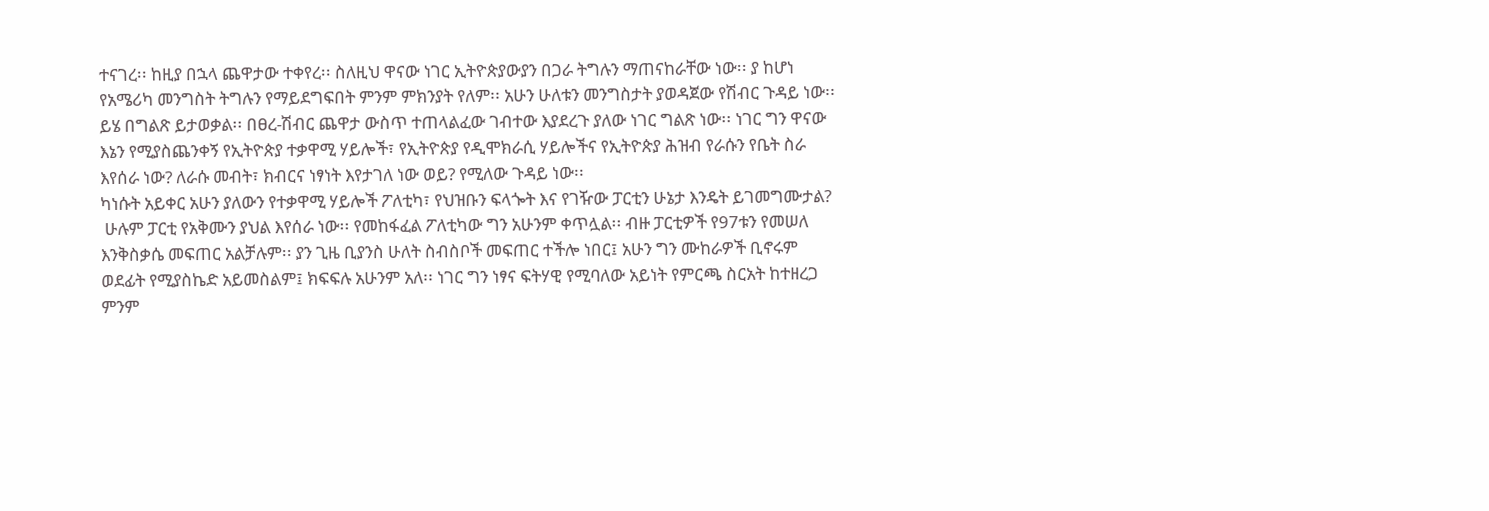ተናገረ፡፡ ከዚያ በኋላ ጨዋታው ተቀየረ፡፡ ስለዚህ ዋናው ነገር ኢትዮጵያውያን በጋራ ትግሉን ማጠናከራቸው ነው፡፡ ያ ከሆነ የአሜሪካ መንግስት ትግሉን የማይደግፍበት ምንም ምክንያት የለም፡፡ አሁን ሁለቱን መንግስታት ያወዳጀው የሽብር ጉዳይ ነው፡፡ ይሄ በግልጽ ይታወቃል፡፡ በፀረ-ሽብር ጨዋታ ውስጥ ተጠላልፈው ገብተው እያደረጉ ያለው ነገር ግልጽ ነው፡፡ ነገር ግን ዋናው እኔን የሚያስጨንቀኝ የኢትዮጵያ ተቃዋሚ ሃይሎች፣ የኢትዮጵያ የዲሞክራሲ ሃይሎችና የኢትዮጵያ ሕዝብ የራሱን የቤት ስራ እየሰራ ነው? ለራሱ መብት፣ ክብርና ነፃነት እየታገለ ነው ወይ? የሚለው ጉዳይ ነው፡፡
ካነሱት አይቀር አሁን ያለውን የተቃዋሚ ሃይሎች ፖለቲካ፣ የህዝቡን ፍላጐት እና የገዥው ፓርቲን ሁኔታ እንዴት ይገመግሙታል?
 ሁሉም ፓርቲ የአቅሙን ያህል እየሰራ ነው፡፡ የመከፋፈል ፖለቲካው ግን አሁንም ቀጥሏል፡፡ ብዙ ፓርቲዎች የ97ቱን የመሠለ እንቅስቃሴ መፍጠር አልቻሉም፡፡ ያን ጊዜ ቢያንስ ሁለት ስብስቦች መፍጠር ተችሎ ነበር፤ አሁን ግን ሙከራዎች ቢኖሩም ወደፊት የሚያስኬድ አይመስልም፤ ክፍፍሉ አሁንም አለ፡፡ ነገር ግን ነፃና ፍትሃዊ የሚባለው አይነት የምርጫ ስርአት ከተዘረጋ ምንም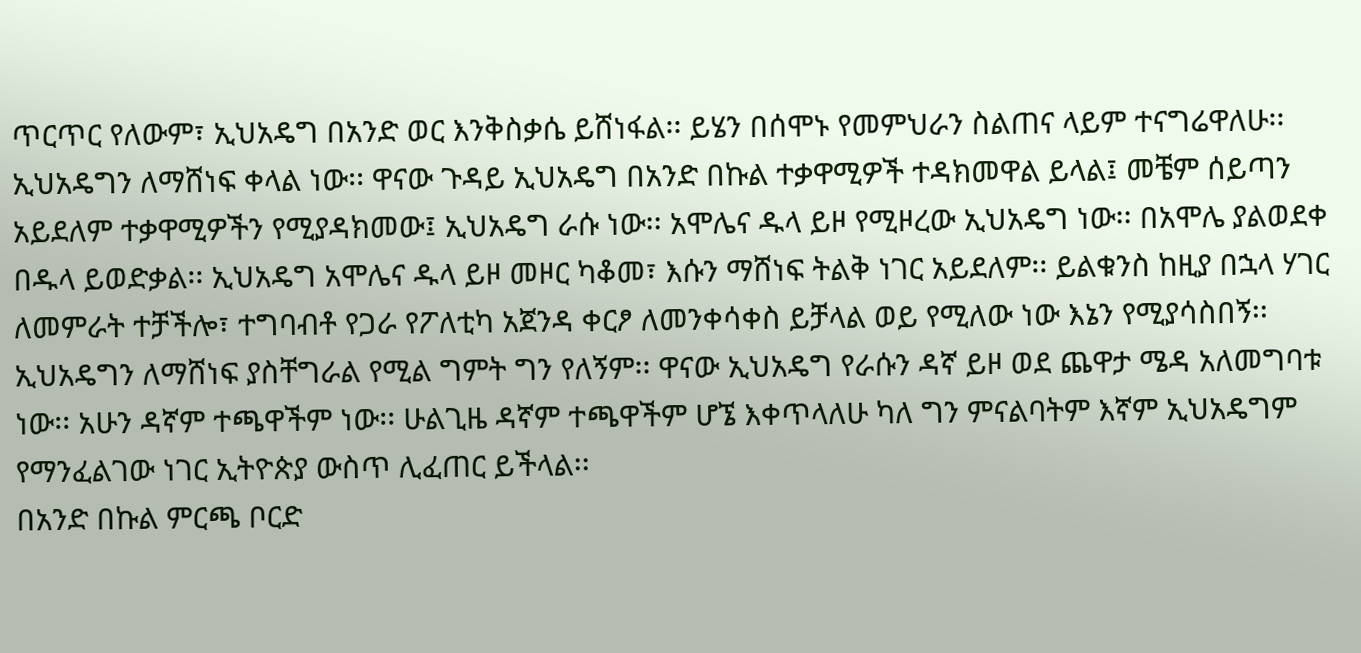ጥርጥር የለውም፣ ኢህአዴግ በአንድ ወር እንቅስቃሴ ይሸነፋል፡፡ ይሄን በሰሞኑ የመምህራን ስልጠና ላይም ተናግሬዋለሁ፡፡ ኢህአዴግን ለማሸነፍ ቀላል ነው፡፡ ዋናው ጉዳይ ኢህአዴግ በአንድ በኩል ተቃዋሚዎች ተዳክመዋል ይላል፤ መቼም ሰይጣን አይደለም ተቃዋሚዎችን የሚያዳክመው፤ ኢህአዴግ ራሱ ነው፡፡ አሞሌና ዱላ ይዞ የሚዞረው ኢህአዴግ ነው፡፡ በአሞሌ ያልወደቀ በዱላ ይወድቃል፡፡ ኢህአዴግ አሞሌና ዱላ ይዞ መዞር ካቆመ፣ እሱን ማሸነፍ ትልቅ ነገር አይደለም፡፡ ይልቁንስ ከዚያ በኋላ ሃገር ለመምራት ተቻችሎ፣ ተግባብቶ የጋራ የፖለቲካ አጀንዳ ቀርፆ ለመንቀሳቀስ ይቻላል ወይ የሚለው ነው እኔን የሚያሳስበኝ፡፡
ኢህአዴግን ለማሸነፍ ያስቸግራል የሚል ግምት ግን የለኝም፡፡ ዋናው ኢህአዴግ የራሱን ዳኛ ይዞ ወደ ጨዋታ ሜዳ አለመግባቱ ነው፡፡ አሁን ዳኛም ተጫዋችም ነው፡፡ ሁልጊዜ ዳኛም ተጫዋችም ሆኜ እቀጥላለሁ ካለ ግን ምናልባትም እኛም ኢህአዴግም የማንፈልገው ነገር ኢትዮጵያ ውስጥ ሊፈጠር ይችላል፡፡
በአንድ በኩል ምርጫ ቦርድ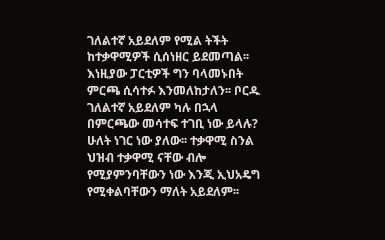ገለልተኛ አይደለም የሚል ትችት ከተቃዋሚዎች ሲሰነዘር ይደመጣል፡፡ እነዚያው ፓርቲዎች ግን ባላመኑበት ምርጫ ሲሳተፉ እንመለከታለን፡፡ ቦርዱ ገለልተኛ አይደለም ካሉ በኋላ በምርጫው መሳተፍ ተገቢ ነው ይላሉ?
ሁለት ነገር ነው ያለው፡፡ ተቃዋሚ ስንል ህዝብ ተቃዋሚ ናቸው ብሎ የሚያምንባቸውን ነው እንጂ ኢህአዴግ የሚቀልባቸውን ማለት አይደለም፡፡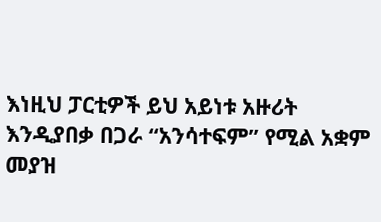እነዚህ ፓርቲዎች ይህ አይነቱ አዙሪት እንዲያበቃ በጋራ “አንሳተፍም” የሚል አቋም መያዝ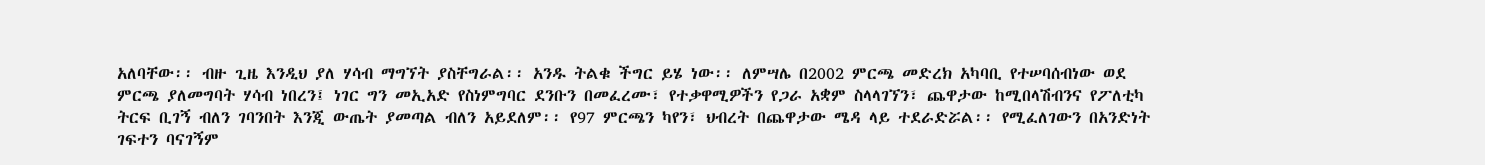አለባቸው፡፡ ብዙ ጊዜ እንዲህ ያለ ሃሳብ ማግኘት ያስቸግራል፡፡ አንዱ ትልቁ ችግር ይሄ ነው፡፡ ለምሣሌ በ2002 ምርጫ መድረክ አካባቢ የተሠባሰብነው ወደ ምርጫ ያለመግባት ሃሳብ ነበረን፤ ነገር ግን መኢአድ የስነምግባር ደንቡን በመፈረሙ፣ የተቃዋሚዎችን የጋራ አቋም ስላላገኘን፣ ጨዋታው ከሚበላሽብንና የፖለቲካ ትርፍ ቢገኝ ብለን ገባንበት እንጂ ውጤት ያመጣል ብለን አይደለም፡፡ የ97 ምርጫን ካየን፣ ህብረት በጨዋታው ሜዳ ላይ ተደራድሯል፡፡ የሚፈለገውን በአንድነት ገፍተን ባናገኝም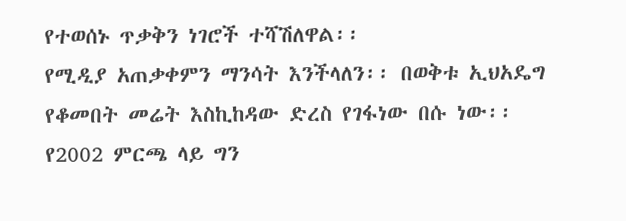የተወሰኑ ጥቃቅን ነገሮች ተሻሽለዋል፡፡
የሚዲያ አጠቃቀምን ማንሳት እንችላለን፡፡ በወቅቱ ኢህአዴግ የቆመበት መሬት እስኪከዳው ድረስ የገፋነው በሱ ነው፡፡ የ2002 ምርጫ ላይ ግን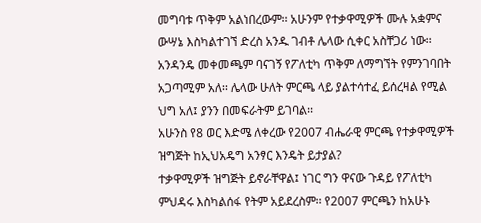መግባቱ ጥቅም አልነበረውም፡፡ አሁንም የተቃዋሚዎች ሙሉ አቋምና ውሣኔ እስካልተገኘ ድረስ አንዱ ገብቶ ሌላው ሲቀር አስቸጋሪ ነው፡፡ አንዳንዴ መቀመጫም ባናገኝ የፖለቲካ ጥቅም ለማግኘት የምንገባበት አጋጣሚም አለ፡፡ ሌላው ሁለት ምርጫ ላይ ያልተሳተፈ ይሰረዛል የሚል ህግ አለ፤ ያንን በመፍራትም ይገባል፡፡
አሁንስ የ8 ወር እድሜ ለቀረው የ2007 ብሔራዊ ምርጫ የተቃዋሚዎች ዝግጅት ከኢህአዴግ አንፃር እንዴት ይታያል?
ተቃዋሚዎች ዝግጅት ይኖራቸዋል፤ ነገር ግን ዋናው ጉዳይ የፖለቲካ ምህዳሩ እስካልሰፋ የትም አይደረስም፡፡ የ2007 ምርጫን ከአሁኑ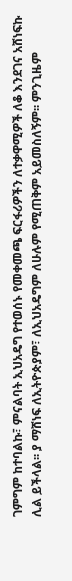ገምግም ከተባልኩ፣ ምናልባት ኢህአዴግ የተወሰኑ የመቀመጫ ፍርፋሪዎችን ለተቃዋሚዎች ለቆ እንደገና አሸነፍኩ ሊል ይችላል፡፡ ያ ማሸነፍ ለኢትዮጵያም፣ ለኢህአዴግም ለሁሉም የሚጠቅም አይመስለኝም፡፡ ምንጊዜም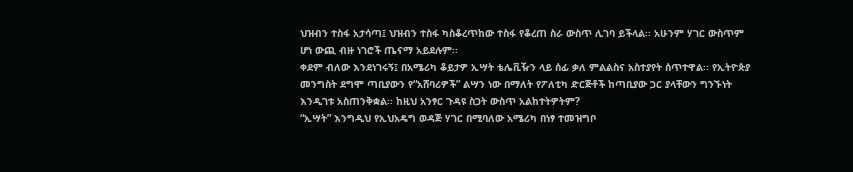ህዝብን ተስፋ አታሳጣ፤ ህዝብን ተስፋ ካስቆረጥከው ተስፋ የቆረጠ ስራ ውስጥ ሊገባ ይችላል፡፡ አሁንም ሃገር ውስጥም ሆነ ውጪ ብዙ ነገሮች ጤናማ አይደሉም፡፡
ቀደም ብለው እንደነገሩኝ፤ በአሜሪካ ቆይታዎ ኢሣት ቴሌቪዥን ላይ ሰፊ ቃለ ምልልስና አስተያየት ሰጥተዋል፡፡ የኢትዮጵያ መንግስት ደግሞ ጣቢያውን የ“አሸባሪዎች” ልሣን ነው በማለት የፖለቲካ ድርጅቶች ከጣቢያው ጋር ያላቸውን ግንኙነት እንዲገቱ አስጠንቅቋል፡፡ ከዚህ አንፃር ጉዳዩ ስጋት ውስጥ አልከተትዎትም?
“ኢሣት” እንግዲህ የኢህአዴግ ወዳጅ ሃገር በሚባለው አሜሪካ በነፃ ተመዝግቦ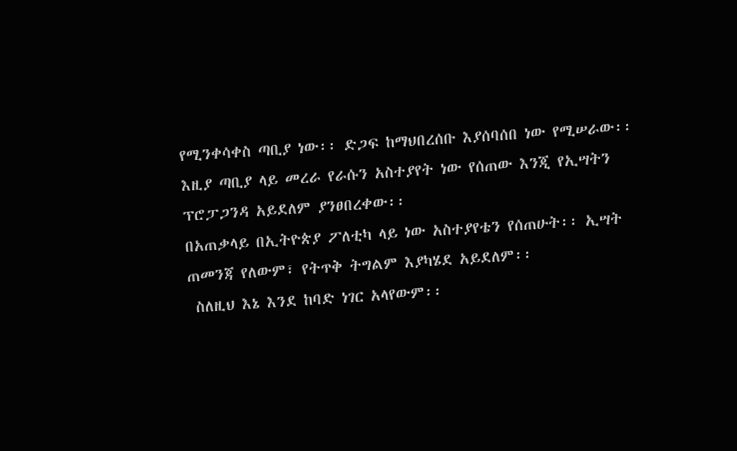የሚንቀሳቀስ ጣቢያ ነው፡፡ ድጋፍ ከማህበረሰቡ እያሰባሰበ ነው የሚሠራው፡፡ እዚያ ጣቢያ ላይ መረራ የራሱን አስተያየት ነው የሰጠው እንጂ የኢሣትን ፕሮፓጋንዳ አይደለም ያንፀበረቀው፡፡
በአጠቃላይ በኢትዮጵያ ፖለቲካ ላይ ነው አስተያየቴን የሰጠሁት፡፡ ኢሣት ጠመንጃ የለውም፣ የትጥቅ ትግልም እያካሄደ አይደለም፡፡
 ስለዚህ እኔ እንደ ከባድ ነገር አላየውም፡፡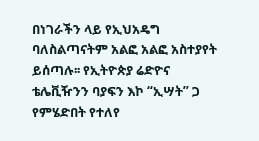በነገራችን ላይ የኢህአዴግ ባለስልጣናትም አልፎ አልፎ አስተያየት ይሰጣሉ፡፡ የኢትዮጵያ ሬድዮና ቴሌቪዥንን ባያፍን እኮ “ኢሣት” ጋ የምሄድበት የተለየ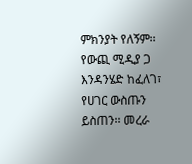ምክንያት የለኝም፡፡ የውጪ ሚዲያ ጋ እንዳንሄድ ከፈለገ፣ የሀገር ውስጡን ይስጠን፡፡ መረራ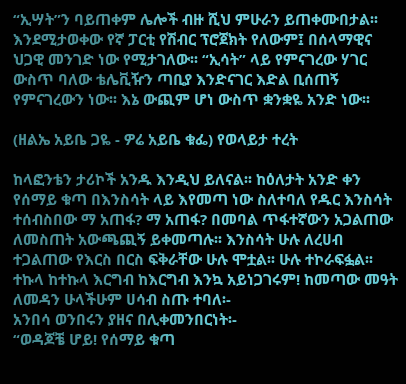“ኢሣት”ን ባይጠቀም ሌሎች ብዙ ሺህ ምሁራን ይጠቀሙበታል፡፡ እንደሚታወቀው የኛ ፓርቲ የሽብር ፕሮጀክት የለውም፤ በሰላማዊና ህጋዊ መንገድ ነው የሚታገለው፡፡ “ኢሳት” ላይ የምናገረው ሃገር ውስጥ ባለው ቴሌቪዥን ጣቢያ እንድናገር እድል ቢሰጠኝ የምናገረውን ነው፡፡ እኔ ውጪም ሆነ ውስጥ ቋንቋዬ አንድ ነው፡፡

(ዘልኤ አይቤ ጋዬ - ዎሬ አይቤ ቁፌ) የወላይታ ተረት

ከላፎንቴን ታሪኮች አንዱ እንዲህ ይለናል፡፡ ከዕለታት አንድ ቀን የሰማይ ቁጣ በእንስሳት ላይ እየመጣ ነው ስለተባለ የዱር እንስሳት ተሰብስበው ማ አጠፋ? ማ አጠፋ? በመባል ጥፋተኛውን አጋልጠው ለመስጠት አውጫጪኝ ይቀመጣሉ፡፡ እንስሳት ሁሉ ለረሀብ ተጋልጠው የእርስ በርስ ፍቅራቸው ሁሉ ሞቷል፡፡ ሁሉ ተኮራፍፏል፡፡ ተኩላ ከተኩላ እርግብ ከእርግብ እንኳ አይነጋገሩም! ከመጣው መዓት ለመዳን ሁላችሁም ሀሳብ ስጡ ተባለ፡-
አንበሳ ወንበሩን ያዘና በሊቀመንበርነት፡-
“ወዳጆቼ ሆይ! የሰማይ ቁጣ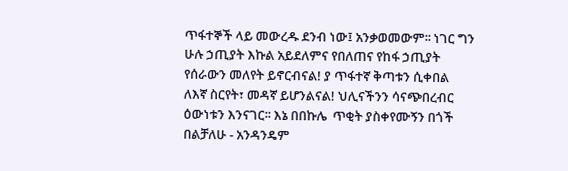ጥፋተኞች ላይ መውረዱ ደንብ ነው፤ አንቃወመውም፡፡ ነገር ግን ሁሉ ኃጢያት እኩል አይደለምና የበለጠና የከፋ ኃጢያት የሰራውን መለየት ይኖርብናል! ያ ጥፋተኛ ቅጣቱን ሲቀበል ለእኛ ስርየት፣ መዳኛ ይሆንልናል! ህሊናችንን ሳናጭበረብር ዕውነቱን እንናገር፡፡ እኔ በበኩሌ  ጥቂት ያስቀየሙኝን በጎች በልቻለሁ - አንዳንዴም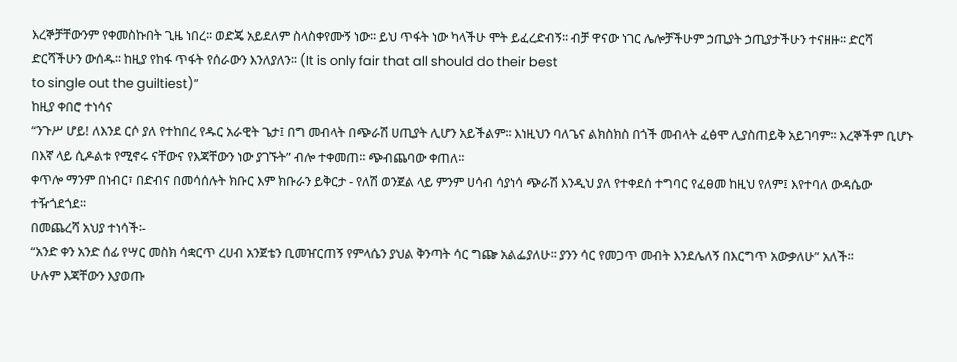እረኞቻቸውንም የቀመስኩበት ጊዜ ነበረ፡፡ ወድጄ አይደለም ስላስቀየሙኝ ነው፡፡ ይህ ጥፋት ነው ካላችሁ ሞት ይፈረድብኝ፡፡ ብቻ ዋናው ነገር ሌሎቻችሁም ኃጢያት ኃጢያታችሁን ተናዘዙ፡፡ ድርሻ ድርሻችሁን ውሰዱ፡፡ ከዚያ የከፋ ጥፋት የሰራውን እንለያለን፡፡ (It is only fair that all should do their best
to single out the guiltiest)”
ከዚያ ቀበሮ ተነሳና
“ንጉሥ ሆይ! ለእንደ ርሶ ያለ የተከበረ የዱር አራዊት ጌታ፤ በግ መብላት በጭራሽ ሀጢያት ሊሆን አይችልም፡፡ እነዚህን ባለጌና ልክስክስ በጎች መብላት ፈፅሞ ሊያስጠይቅ አይገባም፡፡ እረኞችም ቢሆኑ በእኛ ላይ ሲዶልቱ የሚኖሩ ናቸውና የእጃቸውን ነው ያገኙት” ብሎ ተቀመጠ፡፡ ጭብጨባው ቀጠለ፡፡
ቀጥሎ ማንም በነብር፣ በድብና በመሳሰሉት ክቡር እም ክቡራን ይቅርታ - የለሽ ወንጀል ላይ ምንም ሀሳብ ሳያነሳ ጭራሽ እንዲህ ያለ የተቀደሰ ተግባር የፈፀመ ከዚህ የለም፤ እየተባለ ውዳሴው ተዥጎደጎደ፡፡
በመጨረሻ አህያ ተነሳች፡-
“አንድ ቀን አንድ ሰፊ የሣር መስክ ሳቋርጥ ረሀብ አንጀቴን ቢመዠርጠኝ የምላሴን ያህል ቅንጣት ሳር ግጬ አልፌያለሁ፡፡ ያንን ሳር የመጋጥ መብት እንደሌለኝ በእርግጥ አውቃለሁ” አለች፡፡
ሁሉም እጃቸውን እያወጡ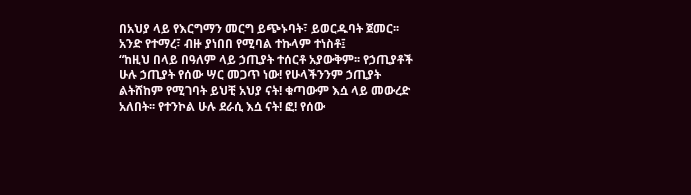በአህያ ላይ የእርግማን መርግ ይጭኑባት፣ ይወርዱባት ጀመር፡፡ አንድ የተማረ፣ ብዙ ያነበበ የሚባል ተኩላም ተነስቶ፤
“ከዚህ በላይ በዓለም ላይ ኃጢያት ተሰርቶ አያውቅም፡፡ የኃጢያቶች ሁሉ ኃጢያት የሰው ሣር መጋጥ ነው! የሁላችንንም ኃጢያት ልትሸከም የሚገባት ይህቺ አህያ ናት! ቁጣውም እሷ ላይ መውረድ አለበት፡፡ የተንኮል ሁሉ ደራሲ እሷ ናት! ፎ! የሰው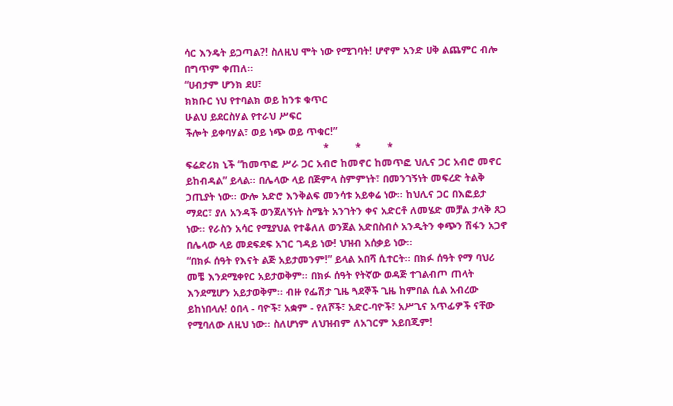ሳር እንዴት ይጋጣል?! ስለዚህ ሞት ነው የሚገባት! ሆኖም አንድ ሀቅ ልጨምር ብሎ በግጥም ቀጠለ፡፡
“ሀብታም ሆንክ ደሀ፣
ክክቡር ነህ የተባልክ ወይ ከንቱ ቁጥር
ሁልህ ይደርስሃል የተራህ ሥፍር
ችሎት ይቀባሃል፣ ወይ ነጭ ወይ ጥቁር!”
                                              *         *         *
ፍሬድሪክ ኒች “ከመጥፎ ሥራ ጋር አብሮ ከመኖር ከመጥፎ ህሊና ጋር አብሮ መኖር ይከብዳል” ይላል፡፡ በሌላው ላይ በጅምላ ስምምነት፣ በመንገኝነት መፍረድ ትልቅ ኃጢያት ነው፡፡ ውሎ አድሮ እንቅልፍ መንሳቱ አይቀሬ ነው፡፡ ከህሊና ጋር በእፎይታ ማደር፣ ያለ አንዳች ወንጀለኝነት ስሜት አንገትን ቀና አድርቶ ለመሄድ መቻል ታላቅ ጸጋ ነው፡፡ የራስን አሳር የሚያህል የተቆለለ ወንጀል አድበስብሶ አንዲትን ቀጭን ሽፋን አጋኖ በሌላው ላይ መደፍደፍ አገር ገዳይ ነው! ህዝብ አሰቃይ ነው፡፡
“በክፉ ሰዓት የእናት ልጅ አይታመንም!” ይላል አበሻ ሲተርት፡፡ በክፉ ሰዓት የማ ባህሪ መቼ እንደሚቀየር አይታወቅም፡፡ በክፉ ሰዓት የትኛው ወዳጅ ተገልብጦ ጠላት እንደሚሆን አይታወቅም፡፡ ብዙ የፌሽታ ጊዜ ጓደኞች ጊዜ ከምበል ሲል አብረው ይከነበላሉ! ዕበላ - ባዮች፣ አቋም - የለሾች፣ አድር-ባዮች፣ አሥጊና አጥፊዎች ናቸው የሚባለው ለዚህ ነው፡፡ ስለሆነም ለህዝብም ለአገርም አይበጂም!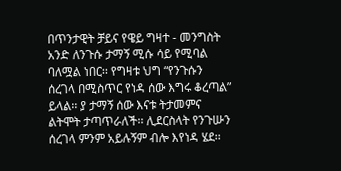በጥንታዊት ቻይና የዌይ ግዛተ - መንግስት አንድ ለንጉሱ ታማኝ ሚሱ ሳይ የሚባል ባለሟል ነበር፡፡ የግዛቱ ህግ “የንጉሱን ሰረገላ በሚስጥር የነዳ ሰው እግሩ ቆረጣል” ይላል፡፡ ያ ታማኝ ሰው እናቱ ትታመምና ልትሞት ታጣጥራለች፡፡ ሊደርስላት የንጉሡን ሰረገላ ምንም አይሉኝም ብሎ እየነዳ ሄደ፡፡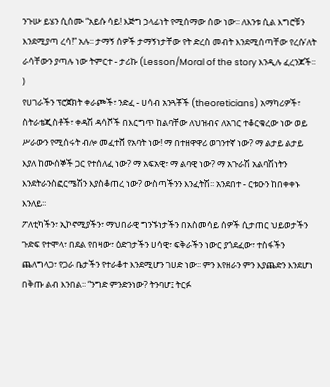ንጉሡ ይሄን ሲሰሙ “አይሱ ሳይ! እጅግ ኃላፊነት የሚሰማው ሰው ነው፡፡ ለእንቱ ሲል እግሮቹን እንደሚያጣ ረሳ!” አሉ፡፡ ታማኝ ሰዎች ታማኝነታቸው የት ድረስ መብት እንደሚሰጣቸው የረሱ‘ለት ራሳቸውን ያጣሉ ነው ትምርተ - ታሪኩ (Lesson/Moral of the story እንዲሉ ፈረንጆች፡፡)
የሀገራችን ፕሮጀክት ቀራጮች፣ ንድፈ - ሀሳብ አንጓቾች (theoreticians) አማካሪዎች፣ ስትራቴጂስቶች፣ ቀዳሽ ዳሳሾች በእርግጥ ከልባቸው ለህዝብና ለአገር ተቆርቁረው ነው ወይ ሥራውን የሚሰሩት ብሎ መፈተሸ የአባት ነው! ማ በተዘዋዋሪ ወገንተኛ ነው? ማ ልታይ ልታይ እያለ ከሙሰኞች ጋር የተሰለፈ ነው? ማ አፍአዊ፣ ማ ልባዊ ነው? ማ አጉራሽ አልባሽነትን እንደትራንስፎርሜሽን እያስቆጠረ ነው? ውስጣችንን እንፈትሽ፡፡ አንደበተ - ርቱዑን ከበቀቀኑ እንለይ፡፡
ፖለቲካችን፣ ኢኮኖሚያችን፣ ማህበራዊ ግንኙነታችን በአስመሳይ ሰዎች ሲታጠር ህይወታችን ጉድፍ የተሞላ፣ በደል የበዛው፣ ዕድገታችን ሀሳዊ፣ ፍቅራችን ነውር ያጎደፈው፣ ተስፋችን ጨለግላጋ፣ የጋራ ቤታችን የተራቆተ እንደሚሆን ገሀድ ነው፡፡ ምን እየዘራን ምን እያጨድን እንደሆነ በቅጡ ልብ እንበል፡፡ “ንግድ ምንድንነው? ትንባሆ፤ ትርፉ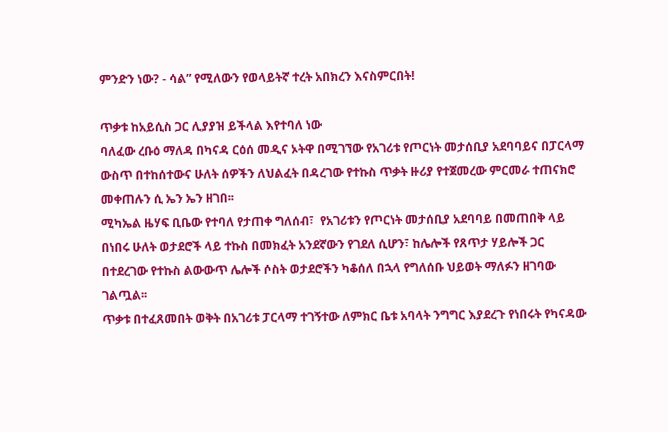ምንድን ነው? - ሳል” የሚለውን የወላይትኛ ተረት አበክረን እናስምርበት!

ጥቃቱ ከአይሲስ ጋር ሊያያዝ ይችላል እየተባለ ነው
ባለፈው ረቡዕ ማለዳ በካናዳ ርዕሰ መዲና ኦትዋ በሚገኘው የአገሪቱ የጦርነት መታሰቢያ አደባባይና በፓርላማ ውስጥ በተከሰተውና ሁለት ሰዎችን ለህልፈት በዳረገው የተኩስ ጥቃት ዙሪያ የተጀመረው ምርመራ ተጠናክሮ መቀጠሉን ሲ ኤን ኤን ዘገበ፡፡
ሚካኤል ዜሃፍ ቢቤው የተባለ የታጠቀ ግለሰብ፣  የአገሪቱን የጦርነት መታሰቢያ አደባባይ በመጠበቅ ላይ በነበሩ ሁለት ወታደሮች ላይ ተኩስ በመክፈት አንደኛውን የገደለ ሲሆን፣ ከሌሎች የጸጥታ ሃይሎች ጋር በተደረገው የተኩስ ልውውጥ ሌሎች ሶስት ወታደሮችን ካቆሰለ በኋላ የግለሰቡ ህይወት ማለፉን ዘገባው ገልጧል፡፡
ጥቃቱ በተፈጸመበት ወቅት በአገሪቱ ፓርላማ ተገኝተው ለምክር ቤቱ አባላት ንግግር እያደረጉ የነበሩት የካናዳው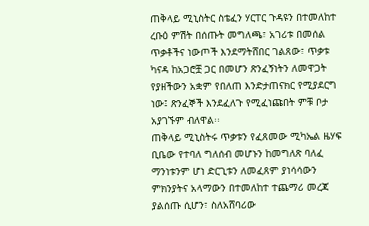ጠቅላይ ሚኒስትር ስቴፈን ሃርፐር ጉዳዩን በተመለከተ ረቡዕ ምሽት በሰጡት መግለጫ፣ አገሪቱ በመሰል ጥቃቶችና ነውጦች እንደማትሸበር ገልጸው፣ ጥቃቱ ካናዳ ከአጋሮቿ ጋር በመሆን ጽንፈኝነትን ለመዋጋት የያዘችውን አቋም የበለጠ እንድታጠናክር የሚያደርግ ነው፤ ጽንፈኞች እንደፈለጉ የሚፈነጩበት ምቹ ቦታ አያገኙም ብለዋል፡፡
ጠቅላይ ሚኒስትሩ ጥቃቱን የፈጸመው ሚካኤል ዜሃፍ ቢቤው የተባለ ግለሰብ መሆኑን ከመግለጽ ባለፈ ማንነቱንም ሆነ ድርጊቱን ለመፈጸም ያነሳሳውን ምክንያትና አላማውን በተመለከተ ተጨማሪ መረጃ ያልሰጡ ሲሆን፣ ስለአሸባሪው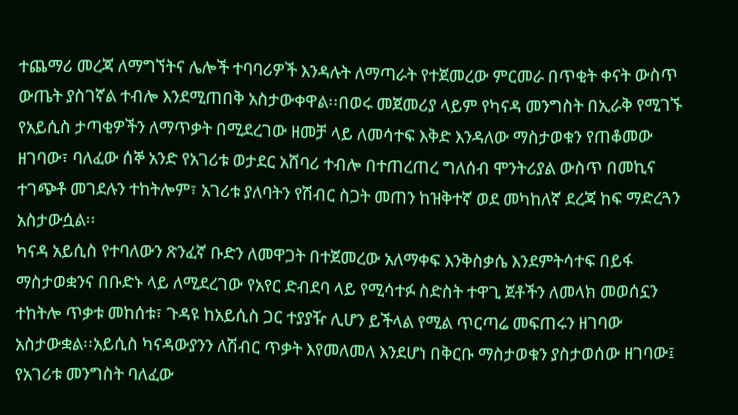ተጨማሪ መረጃ ለማግኘትና ሌሎች ተባባሪዎች እንዳሉት ለማጣራት የተጀመረው ምርመራ በጥቂት ቀናት ውስጥ ውጤት ያስገኛል ተብሎ እንደሚጠበቅ አስታውቀዋል፡፡በወሩ መጀመሪያ ላይም የካናዳ መንግስት በኢራቅ የሚገኙ የአይሲስ ታጣቂዎችን ለማጥቃት በሚደረገው ዘመቻ ላይ ለመሳተፍ እቅድ እንዳለው ማስታወቁን የጠቆመው ዘገባው፣ ባለፈው ሰኞ አንድ የአገሪቱ ወታደር አሸባሪ ተብሎ በተጠረጠረ ግለሰብ ሞንትሪያል ውስጥ በመኪና ተገጭቶ መገደሉን ተከትሎም፣ አገሪቱ ያለባትን የሽብር ስጋት መጠን ከዝቅተኛ ወደ መካከለኛ ደረጃ ከፍ ማድረጓን አስታውሷል፡፡
ካናዳ አይሲስ የተባለውን ጽንፈኛ ቡድን ለመዋጋት በተጀመረው አለማቀፍ እንቅስቃሴ እንደምትሳተፍ በይፋ ማስታወቋንና በቡድኑ ላይ ለሚደረገው የአየር ድብደባ ላይ የሚሳተፉ ስድስት ተዋጊ ጀቶችን ለመላክ መወሰኗን ተከትሎ ጥቃቱ መከሰቱ፣ ጉዳዩ ከአይሲስ ጋር ተያያዥ ሊሆን ይችላል የሚል ጥርጣሬ መፍጠሩን ዘገባው አስታውቋል፡፡አይሲስ ካናዳውያንን ለሽብር ጥቃት እየመለመለ እንደሆነ በቅርቡ ማስታወቁን ያስታወሰው ዘገባው፤ የአገሪቱ መንግስት ባለፈው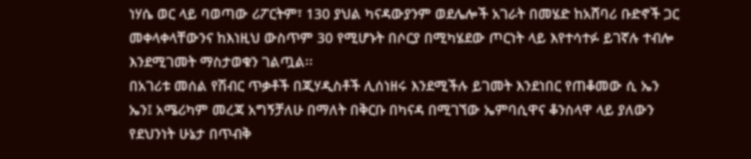ነሃሴ ወር ላይ ባወጣው ሪፖርትም፣ 130 ያህል ካናዳውያንም ወደሌሎች አገራት በመሄድ ከአሸባሪ ቡድኖች ጋር መቀላቀላቸውንና ከእነዚህ ውስጥም 30 የሚሆኑት በሶርያ በሚካሄደው ጦርነት ላይ እየተሳተፉ ይገኛሉ ተብሎ እንደሚገመት ማስታወቁን ገልጧል፡፡
በአገሪቱ መሰል የሽብር ጥቃቶች በጂሃዲስቶች ሊሰነዘሩ እንደሚችሉ ይገመት እንደነበር የጠቆመው ሲ ኤን ኤን፤ አሜሪካም መረጃ አግኝቻለሁ በማለት በቅርቡ በካናዳ በሚገኘው ኤምባሲዋና ቆንስላዋ ላይ ያለውን የደህንነት ሁኔታ በጥብቅ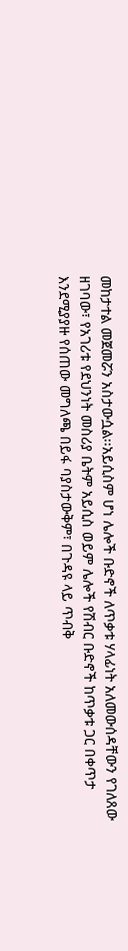መከታተል መጀመሯን አስታውሷል፡፡አይሲስም ሆነ ሌሎች ቡድኖች ለጥቃቱ ሃላፊነት አለመውሰዳቸውን የገለጸው ዘገባው፣ የአገሪቱ የደህንነት መስሪያ ቤትም አይሲስ ወይም ሌሎች የሽብር ቡድኖች ከጥቃቱ ጋር በቀጥታ እንደሚያያዙ የሰጠው መግለጫ በይፋ ባያስታውቅም፣ በጉዳዩ ላይ ጥብቅ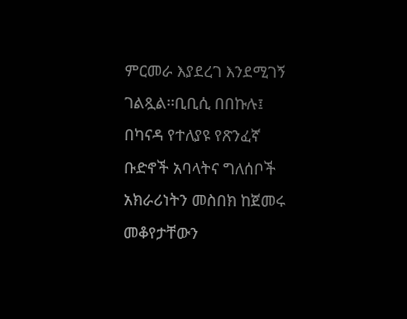ምርመራ እያደረገ እንደሚገኝ ገልጿል፡፡ቢቢሲ በበኩሉ፤ በካናዳ የተለያዩ የጽንፈኛ ቡድኖች አባላትና ግለሰቦች አክራሪነትን መስበክ ከጀመሩ መቆየታቸውን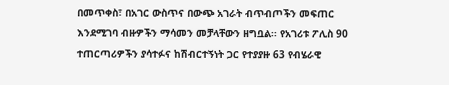በመጥቀስ፣ በአገር ውስጥና በውጭ አገራት ብጥብጦችን መፍጠር እንደሚገባ ብዙዎችን ማሳመን መቻላቸውን ዘግቧል፡፡ የአገሪቱ ፖሊስ 90 ተጠርጣሪዎችን ያሳተፉና ከሽብርተኝነት ጋር የተያያዙ 63 የብሄራዊ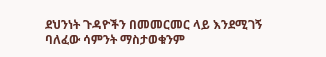ደህንነት ጉዳዮችን በመመርመር ላይ እንደሚገኝ ባለፈው ሳምንት ማስታወቁንም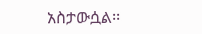አስታውሷል፡፡